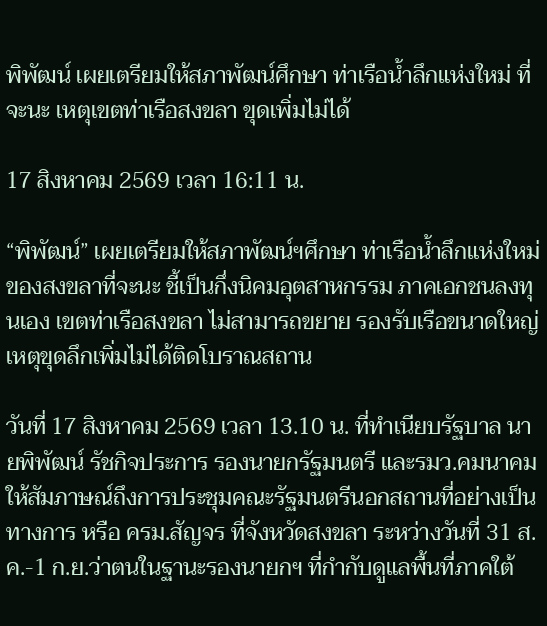พิพัฒน์ เผยเตรียมให้สภาพัฒน์ศึกษา ท่าเรือน้ำลึกแห่งใหม่ ที่จะนะ เหตุเขตท่าเรือสงขลา ขุดเพิ่มไม่ได้

17 สิงหาคม 2569 เวลา 16:11 น.

“พิพัฒน์” เผยเตรียมให้สภาพัฒน์ฯศึกษา ท่าเรือน้ำลึกแห่งใหม่ของสงขลาที่จะนะ ชี้เป็นกึ่งนิคมอุตสาหกรรม ภาคเอกชนลงทุนเอง เขตท่าเรือสงขลา ไม่สามารถขยาย รองรับเรือขนาดใหญ่ เหตุขุดลึกเพิ่มไม่ได้ติดโบราณสถาน

วันที่ 17 สิงหาคม 2569 เวลา 13.10 น. ที่ทำเนียบรัฐบาล นายพิพัฒน์ รัชกิจประการ รองนายกรัฐมนตรี และรมว.คมนาคม ให้สัมภาษณ์ถึงการประชุมคณะรัฐมนตรีนอกสถานที่อย่างเป็นทางการ หรือ ครม.สัญจร ที่จังหวัดสงขลา ระหว่างวันที่ 31 ส.ค.-1 ก.ย.ว่าตนในฐานะรองนายกฯ ที่กำกับดูแลพื้นที่ภาคใต้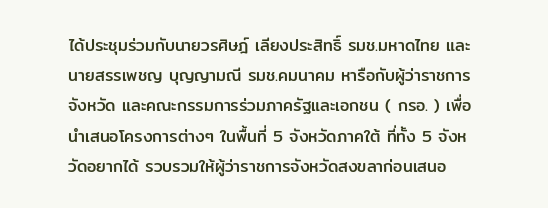ได้ประชุมร่วมกับนายวรศิษฎ์ เลียงประสิทธิ์ รมช.มหาดไทย และนายสรรเพชญ บุญญามณี รมช.คมนาคม หารือกับผู้ว่าราชการจังหวัด และคณะกรรมการร่วมภาครัฐและเอกชน ( กรอ. ) เพื่อนำเสนอโครงการต่างๆ ในพื้นที่ 5 จังหวัดภาคใต้ ที่ทั้ง 5 จังหวัดอยากได้ รวบรวมให้ผู้ว่าราชการจังหวัดสงขลาก่อนเสนอ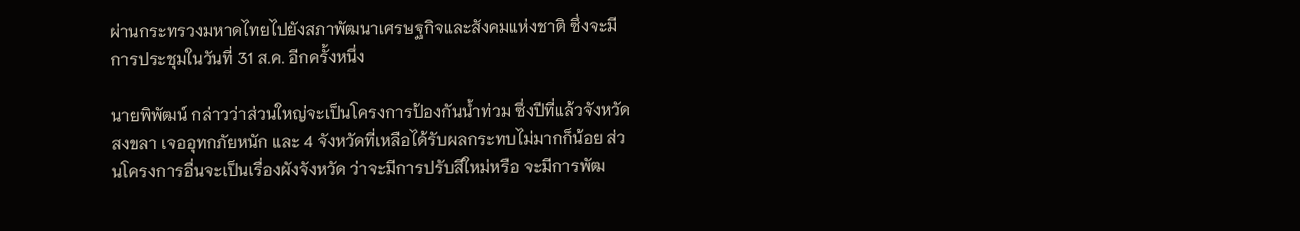ผ่านกระทรวงมหาดไทยไปยังสภาพัฒนาเศรษฐกิจและสังคมแห่งชาติ ซึ่งจะมีการประชุมในวันที่ 31 ส.ค. อีกครั้งหนึ่ง

นายพิพัฒน์ กล่าวว่าส่วนใหญ่จะเป็นโครงการป้องกันน้ำท่วม ซึ่งปีที่แล้วจังหวัดสงขลา เจออุทกภัยหนัก และ 4 จังหวัดที่เหลือได้รับผลกระทบไม่มากก็น้อย ส่วนโครงการอื่นจะเป็นเรื่องผังจังหวัด ว่าจะมีการปรับสีใหม่หรือ จะมีการพัฒ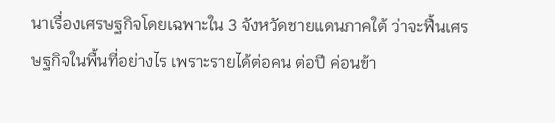นาเรื่องเศรษฐกิจโดยเฉพาะใน 3 จังหวัดชายแดนภาคใต้ ว่าจะฟื้นเศรษฐกิจในพื้นที่อย่างไร เพราะรายได้ต่อคน ต่อปี ค่อนข้า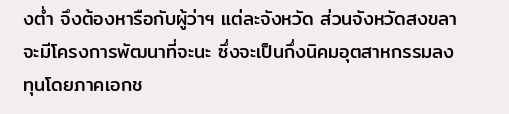งต่ำ จึงต้องหารือกับผู้ว่าฯ แต่ละจังหวัด ส่วนจังหวัดสงขลา จะมีโครงการพัฒนาที่จะนะ ซึ่งจะเป็นกึ่งนิคมอุตสาหกรรมลงทุนโดยภาคเอกช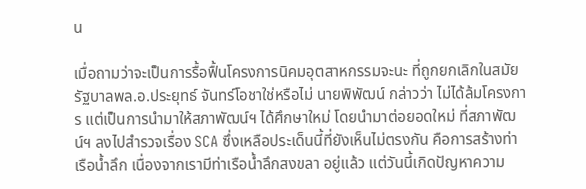น

เมื่อถามว่าจะเป็นการรื้อฟื้นโครงการนิคมอุตสาหกรรมจะนะ ที่ถูกยกเลิกในสมัยรัฐบาลพล.อ.ประยุทธ์ จันทร์โอชาใช่หรือไม่ นายพิพัฒน์ กล่าวว่า ไม่ได้ล้มโครงการ แต่เป็นการนำมาให้สภาพัฒน์ฯ ได้ศึกษาใหม่ โดยนำมาต่อยอดใหม่ ที่สภาพัฒน์ฯ ลงไปสำรวจเรื่อง SCA ซึ่งเหลือประเด็นนี้ที่ยังเห็นไม่ตรงกัน คือการสร้างท่าเรือน้ำลึก เนื่องจากเรามีท่าเรือน้ำลึกสงขลา อยู่แล้ว แต่วันนี้เกิดปัญหาความ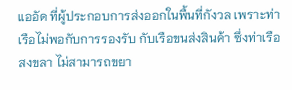แออัด ที่ผู้ประกอบการส่งออกในพื้นที่กังวล เพราะท่าเรือไม่พอกับการรองรับ กับเรือขนส่งสินค้า ซึ่งท่าเรือสงขลา ไม่สามารถขยา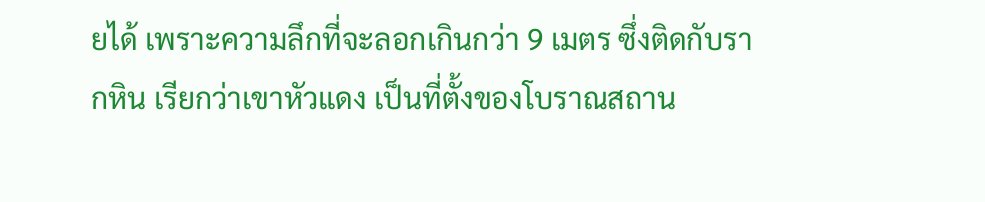ยได้ เพราะความลึกที่จะลอกเกินกว่า 9 เมตร ซึ่งติดกับรากหิน เรียกว่าเขาหัวแดง เป็นที่ตั้งของโบราณสถาน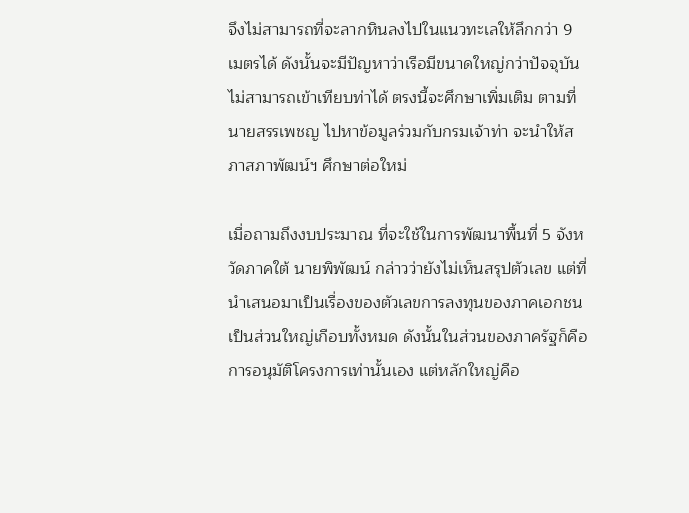จึงไม่สามารถที่จะลากหินลงไปในแนวทะเลให้ลึกกว่า 9 เมตรได้ ดังนั้นจะมีปัญหาว่าเรือมีขนาดใหญ่กว่าปัจจุบัน ไม่สามารถเข้าเทียบท่าได้ ตรงนี้จะศึกษาเพิ่มเติม ตามที่นายสรรเพชญ ไปหาข้อมูลร่วมกับกรมเจ้าท่า จะนำให้สภาสภาพัฒน์ฯ ศึกษาต่อใหม่

เมื่อถามถึงงบประมาณ ที่จะใช้ในการพัฒนาพื้นที่ 5 จังหวัดภาคใต้ นายพิพัฒน์ กล่าวว่ายังไม่เห็นสรุปตัวเลข แต่ที่นำเสนอมาเป็นเรื่องของตัวเลขการลงทุนของภาคเอกชนเป็นส่วนใหญ่เกือบทั้งหมด ดังนั้นในส่วนของภาครัฐก็คือการอนุมัติโครงการเท่านั้นเอง แต่หลักใหญ่คือ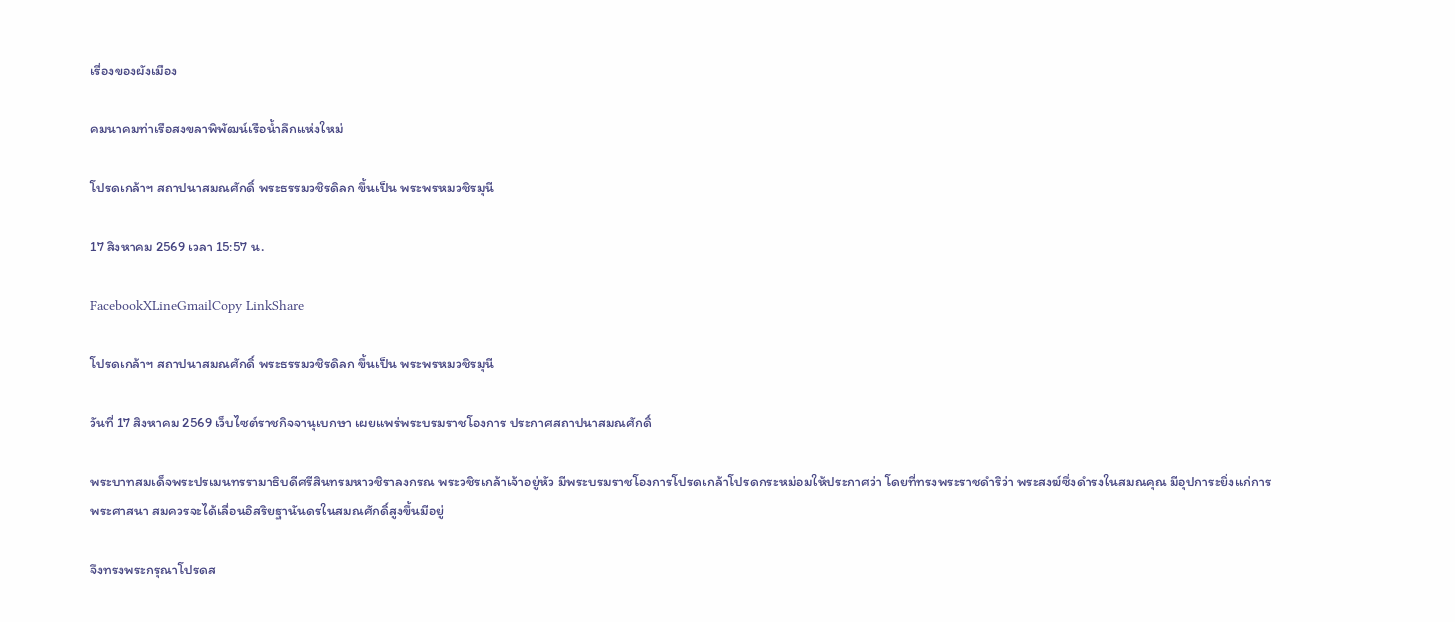เรื่องของผังเมือง

คมนาคมท่าเรือสงขลาพิพัฒน์เรือน้ำลึกแห่งใหม่

โปรดเกล้าฯ สถาปนาสมณศักดิ์ พระธรรมวชิรดิลก ขึ้นเป็น พระพรหมวชิรมุนี

17 สิงหาคม 2569 เวลา 15:57 น.

FacebookXLineGmailCopy LinkShare

โปรดเกล้าฯ สถาปนาสมณศักดิ์ พระธรรมวชิรดิลก ขึ้นเป็น พระพรหมวชิรมุนี

วันที่ 17 สิงหาคม 2569 เว็บไซต์ราชกิจจานุเบกษา เผยแพร่พระบรมราชโองการ ประกาศสถาปนาสมณศักดิ์

พระบาทสมเด็จพระปรเมนทรรามาธิบดีศรีสินทรมหาวชิราลงกรณ พระวชิรเกล้าเจ้าอยู่หัว มีพระบรมราชโองการโปรดเกล้าโปรดกระหม่อมให้ประกาศว่า โดยที่ทรงพระราชดำริว่า พระสงฆ์ซึ่งดำรงในสมณคุณ มีอุปการะยิ่งแก่การพระศาสนา สมควรจะได้เลื่อนอิสริยฐานันดรในสมณศักดิ์สูงขึ้นมีอยู่

จึงทรงพระกรุณาโปรดส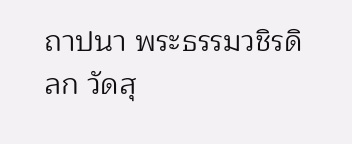ถาปนา พระธรรมวชิรดิลก วัดสุ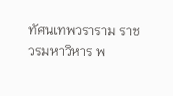ทัศนเทพวราราม ราชวรมหาวิหาร พ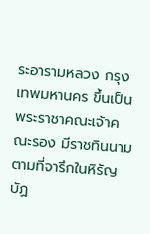ระอารามหลวง กรุงเทพมหานคร ขึ้นเป็น พระราชาคณะเจ้าคณะรอง มีราชทินนามตามที่จารึกในหิรัญบัฏ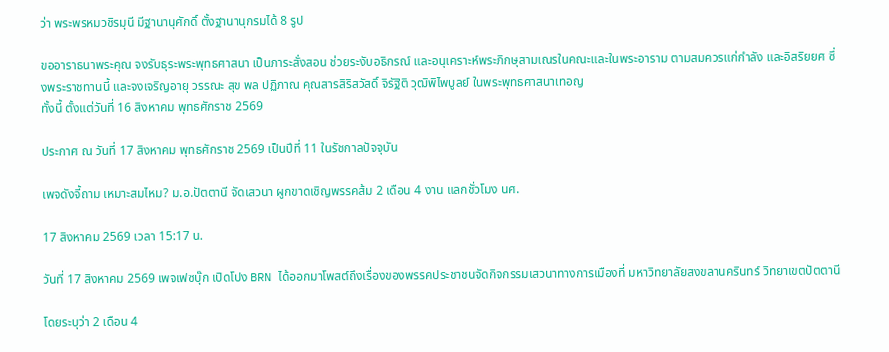ว่า พระพรหมวชิรมุนี มีฐานานุศักดิ์ ตั้งฐานานุกรมได้ 8 รูป

ขออาราธนาพระคุณ จงรับธุระพระพุทธศาสนา เป็นภาระสั่งสอน ช่วยระงับอธิกรณ์ และอนุเคราะห์พระภิกษุสามเณรในคณะและในพระอาราม ตามสมควรแก่กำลัง และอิสริยยศ ซึ่งพระราชทานนี้ และจงเจริญอายุ วรรณะ สุข พล ปฏิภาณ คุณสารสิริสวัสดิ์ จิรัฐิติ วุฒิพิไพบูลย์ ในพระพุทธศาสนาเทอญ
ทั้งนี้ ตั้งแต่วันที่ 16 สิงหาคม พุทธศักราช 2569

ประกาศ ณ วันที่ 17 สิงหาคม พุทธศักราช 2569 เป็นปีที่ 11 ในรัชกาลปัจจุบัน

เพจดังจี้ถาม เหมาะสมไหม? ม.อ.ปัตตานี จัดเสวนา ผูกขาดเชิญพรรคส้ม 2 เดือน 4 งาน แลกชั่วโมง นศ.

17 สิงหาคม 2569 เวลา 15:17 น.

วันที่ 17 สิงหาคม 2569 เพจเฟซบุ๊ก เปิดโปง BRN ได้ออกมาโพสต์ถึงเรื่องของพรรคประชาชนจัดกิจกรรมเสวนาทางการเมืองที่ มหาวิทยาลัยสงขลานครินทร์ วิทยาเขตปัตตานี

โดยระบุว่า 2 เดือน 4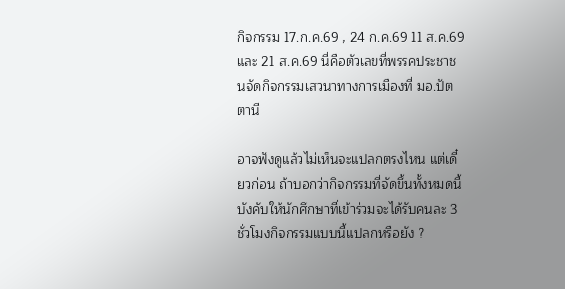กิจกรรม 17.ก.ค.69 , 24 ก.ค.69 11 ส.ค.69 และ 21 ส.ค.69 นี่คือตัวเลขที่พรรคประชาชนจัดกิจกรรมเสวนาทางการเมืองที่ มอ.ปัตตานี

อาจฟังดูแล้วไม่เห็นจะแปลกตรงไหน แต่เดี๋ยวก่อน ถ้าบอกว่ากิจกรรมที่จัดขึ้นทั้งหมดนี้บังคับให้นักศึกษาที่เข้าร่วมจะได้รับคนละ 3 ชั่วโมงกิจกรรมแบบนี้แปลกหรือยัง ?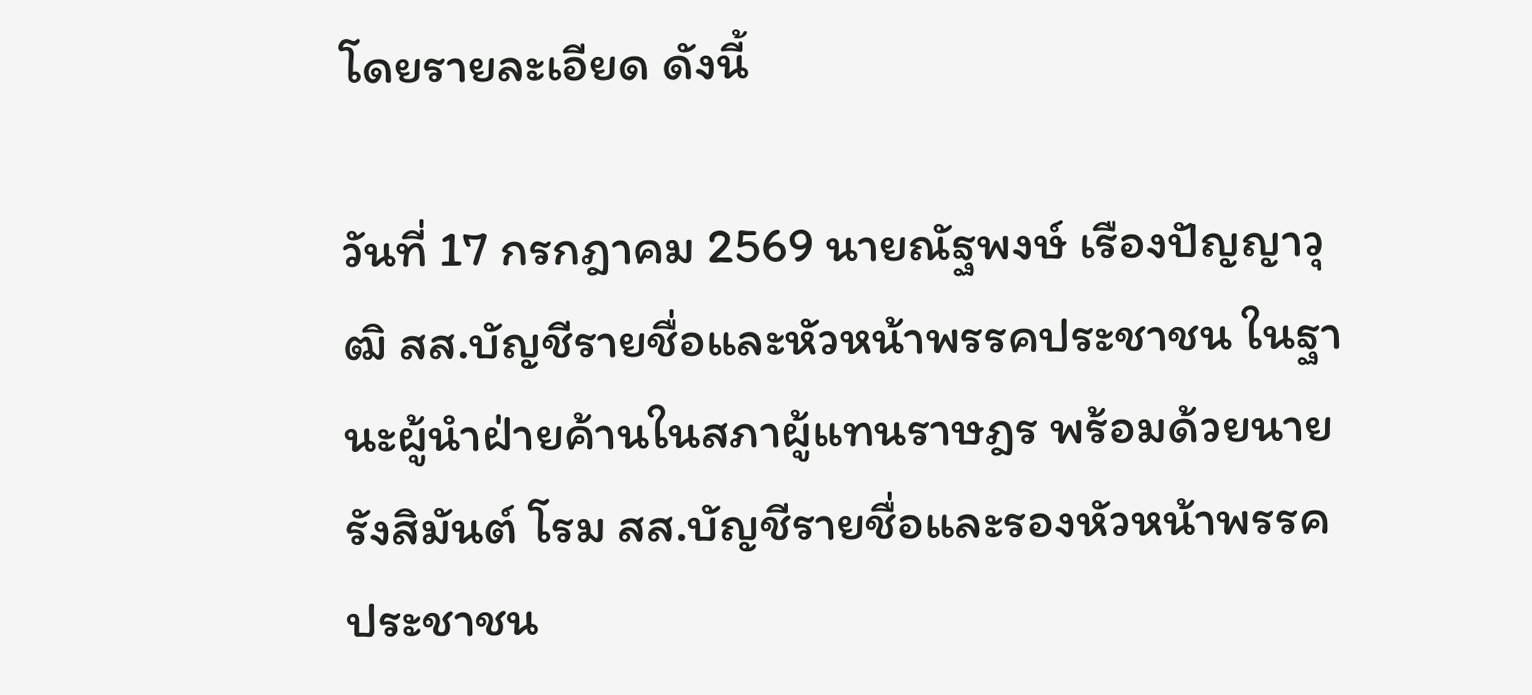โดยรายละเอียด ดังนี้

วันที่ 17 กรกฎาคม 2569 นายณัฐพงษ์ เรืองปัญญาวุฒิ สส.บัญชีรายชื่อและหัวหน้าพรรคประชาชน ในฐานะผู้นำฝ่ายค้านในสภาผู้แทนราษฎร พร้อมด้วยนายรังสิมันต์ โรม สส.บัญชีรายชื่อและรองหัวหน้าพรรคประชาชน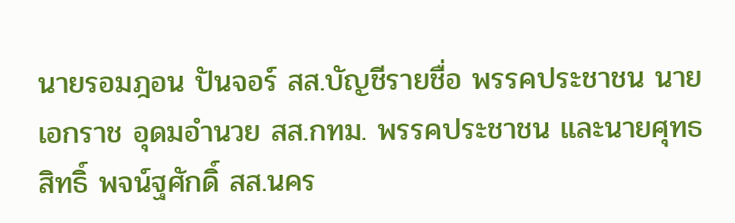นายรอมฎอน ปันจอร์ สส.บัญชีรายชื่อ พรรคประชาชน นายเอกราช อุดมอำนวย สส.กทม. พรรคประชาชน และนายศุทธสิทธิ์ พจน์ฐศักดิ์ สส.นคร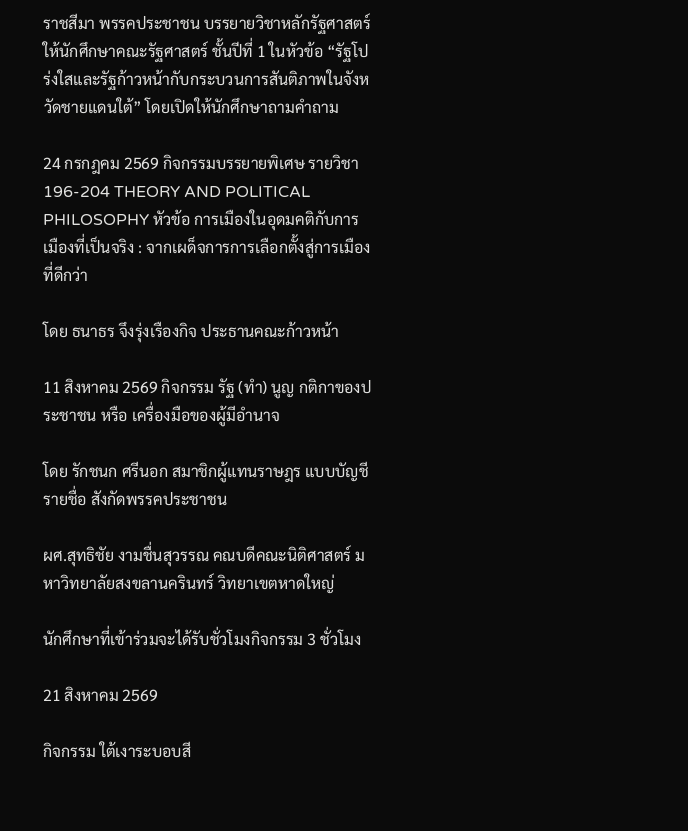ราชสีมา พรรคประชาชน บรรยายวิชาหลักรัฐศาสตร์ให้นักศึกษาคณะรัฐศาสตร์ ชั้นปีที่ 1 ในหัวข้อ “รัฐโปร่งใสและรัฐก้าวหน้ากับกระบวนการสันติภาพในจังหวัดชายแดนใต้” โดยเปิดให้นักศึกษาถามคำถาม

24 กรกฎคม 2569 กิจกรรมบรรยายพิเศษ รายวิชา 196-204 THEORY AND POLITICAL PHILOSOPHY หัวข้อ การเมืองในอุดมคติกับการเมืองที่เป็นจริง : จากเผด็จการการเลือกตั้งสู่การเมืองที่ดีกว่า

โดย ธนาธร จึงรุ่งเรืองกิจ ประธานคณะก้าวหน้า

11 สิงหาคม 2569 กิจกรรม รัฐ (ทำ) นูญ กติกาของประชาชน หรือ เครื่องมือของผู้มีอำนาจ

โดย รักชนก ศรีนอก สมาชิกผู้แทนราษฎร แบบบัญชีรายชื่อ สังกัดพรรคประชาชน

ผศ.สุทธิชัย งามชื่นสุวรรณ คณบดีคณะนิติศาสตร์ มหาวิทยาลัยสงขลานครินทร์ วิทยาเขตหาดใหญ่

นักศึกษาที่เข้าร่วมจะได้รับชั่วโมงกิจกรรม 3 ชั่วโมง

21 สิงหาคม 2569

กิจกรรม ใต้เงาระบอบสี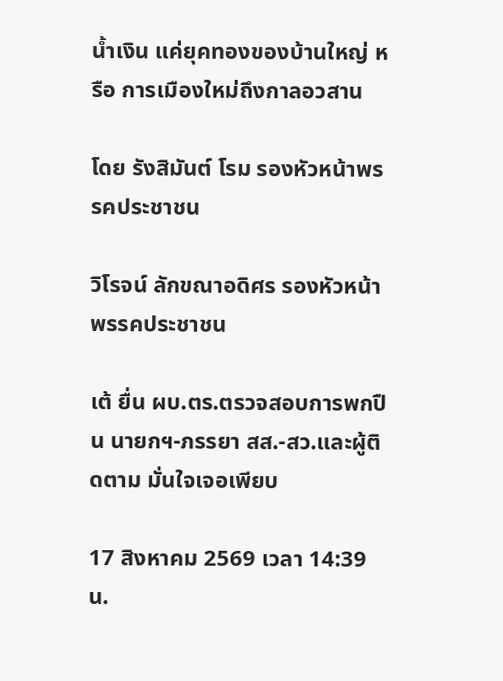น้ำเงิน แค่ยุคทองของบ้านใหญ่ หรือ การเมืองใหม่ถึงกาลอวสาน

โดย รังสิมันต์ โรม รองหัวหน้าพรรคประชาชน

วิโรจน์ ลักขณาอดิศร รองหัวหน้าพรรคประชาชน

เต้ ยื่น ผบ.ตร.ตรวจสอบการพกปืน นายกฯ-ภรรยา สส.-สว.และผู้ติดตาม มั่นใจเจอเพียบ

17 สิงหาคม 2569 เวลา 14:39 น.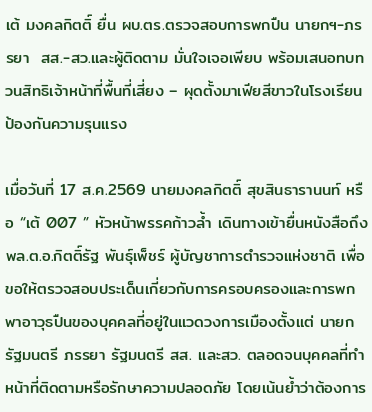เต้ มงคลกิตติ์ ยื่น ผบ.ตร.ตรวจสอบการพกปืน นายกฯ-ภรรยา  สส.-สว.และผู้ติดตาม มั่นใจเจอเพียบ พร้อมเสนอทบทวนสิทธิเจ้าหน้าที่พื้นที่เสี่ยง – ผุดตั้งมาเฟียสีขาวในโรงเรียน ป้องกันความรุนแรง

เมื่อวันที่ 17 ส.ค.2569 นายมงคลกิตติ์ สุขสินธารานนท์ หรือ “เต้ 007 ” หัวหน้าพรรคก้าวล้ำ เดินทางเข้ายื่นหนังสือถึง พล.ต.อ.กิตติ์รัฐ พันธุ์เพ็ชร์ ผู้บัญชาการตำรวจแห่งชาติ เพื่อขอให้ตรวจสอบประเด็นเกี่ยวกับการครอบครองและการพกพาอาวุธปืนของบุคคลที่อยู่ในแวดวงการเมืองตั้งแต่ นายกรัฐมนตรี ภรรยา รัฐมนตรี สส. และสว. ตลอดจนบุคคลที่ทำหน้าที่ติดตามหรือรักษาความปลอดภัย โดยเน้นย้ำว่าต้องการ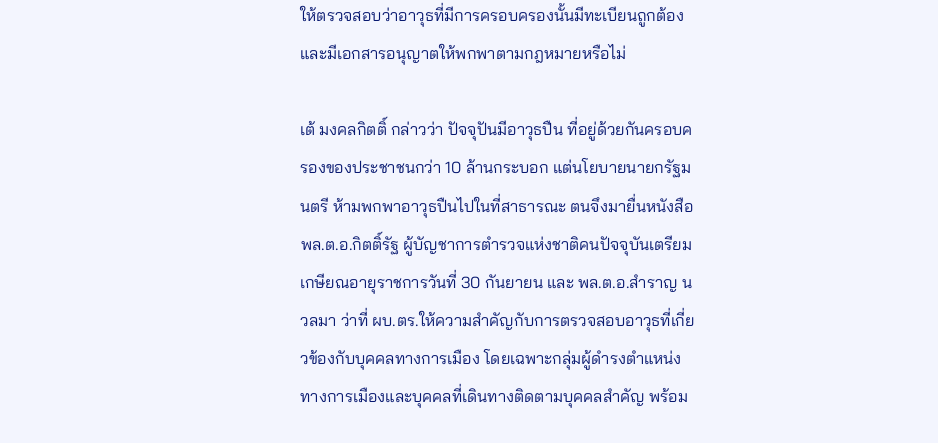ให้ตรวจสอบว่าอาวุธที่มีการครอบครองนั้นมีทะเบียนถูกต้อง และมีเอกสารอนุญาตให้พกพาตามกฎหมายหรือไม่

เต้ มงคลกิตติ์ กล่าวว่า ปัจจุปันมีอาวุธปืน ที่อยู่ด้วยกันครอบครองของประชาชนกว่า 10 ล้านกระบอก แต่นโยบายนายกรัฐมนตรี ห้ามพกพาอาวุธปืนไปในที่สาธารณะ ตนจึงมายื่นหนังสือ พล.ต.อ.กิตติ์รัฐ ผู้บัญชาการตำรวจแห่งชาติคนปัจจุบันเตรียมเกษียณอายุราชการวันที่ 30 กันยายน และ พล.ต.อ.สำราญ นวลมา ว่าที่ ผบ.ตร.ให้ความสำคัญกับการตรวจสอบอาวุธที่เกี่ยวข้องกับบุคคลทางการเมือง โดยเฉพาะกลุ่มผู้ดำรงตำแหน่งทางการเมืองและบุคคลที่เดินทางติดตามบุคคลสำคัญ พร้อม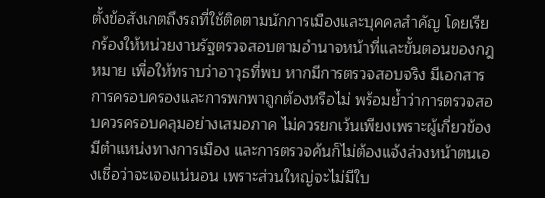ตั้งข้อสังเกตถึงรถที่ใช้ติดตามนักการเมืองและบุคคลสำคัญ โดยเรียกร้องให้หน่วยงานรัฐตรวจสอบตามอำนาจหน้าที่และขั้นตอนของกฎหมาย เพื่อให้ทราบว่าอาวุธที่พบ หากมีการตรวจสอบจริง มีเอกสารการครอบครองและการพกพาถูกต้องหรือไม่ พร้อมย้ำว่าการตรวจสอบควรครอบคลุมอย่างเสมอภาค ไม่ควรยกเว้นเพียงเพราะผู้เกี่ยวข้องมีตำแหน่งทางการเมือง และการตรวจค้นก็ไม่ต้องแจ้งล่วงหน้าตนเองเชื่อว่าจะเจอแน่นอน เพราะส่วนใหญ่จะไม่มีใบ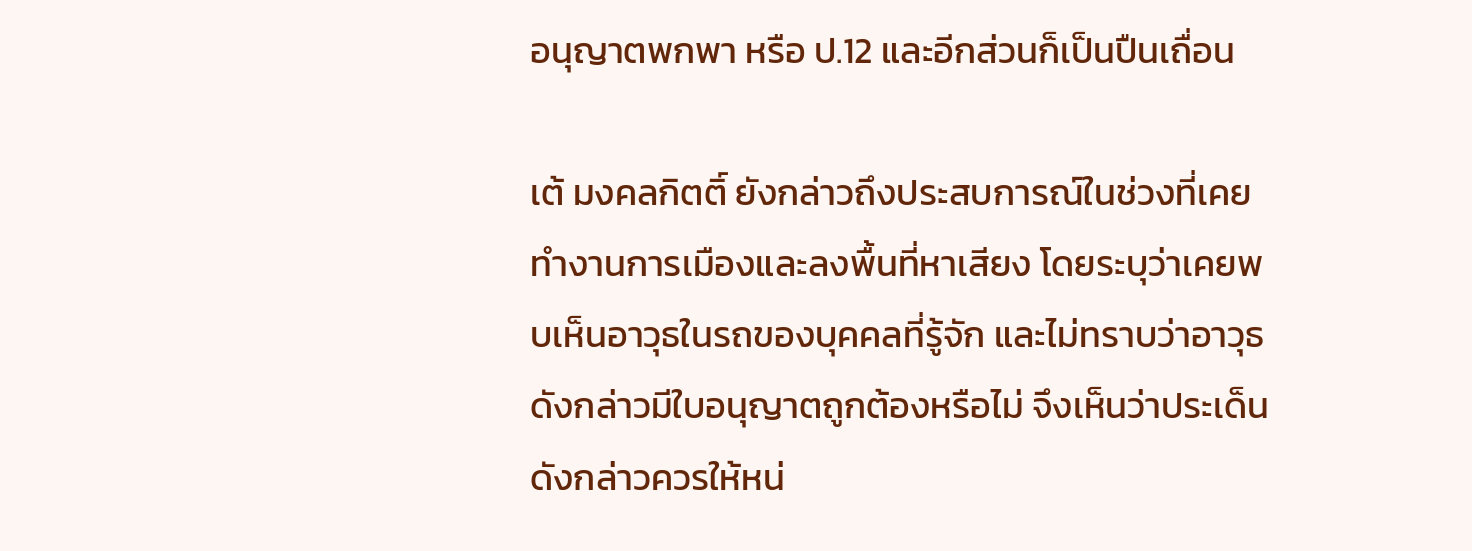อนุญาตพกพา หรือ ป.12 และอีกส่วนก็เป็นปืนเถื่อน

เต้ มงคลกิตติ์ ยังกล่าวถึงประสบการณ์ในช่วงที่เคยทำงานการเมืองและลงพื้นที่หาเสียง โดยระบุว่าเคยพบเห็นอาวุธในรถของบุคคลที่รู้จัก และไม่ทราบว่าอาวุธดังกล่าวมีใบอนุญาตถูกต้องหรือไม่ จึงเห็นว่าประเด็นดังกล่าวควรให้หน่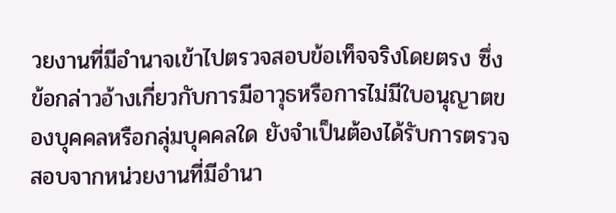วยงานที่มีอำนาจเข้าไปตรวจสอบข้อเท็จจริงโดยตรง ซึ่งข้อกล่าวอ้างเกี่ยวกับการมีอาวุธหรือการไม่มีใบอนุญาตของบุคคลหรือกลุ่มบุคคลใด ยังจำเป็นต้องได้รับการตรวจสอบจากหน่วยงานที่มีอำนา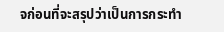จก่อนที่จะสรุปว่าเป็นการกระทำ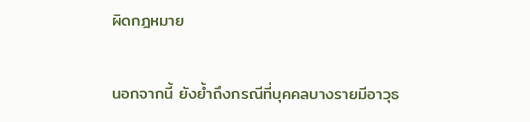ผิดกฎหมาย

นอกจากนี้ ยังย้ำถึงกรณีที่บุคคลบางรายมีอาวุธ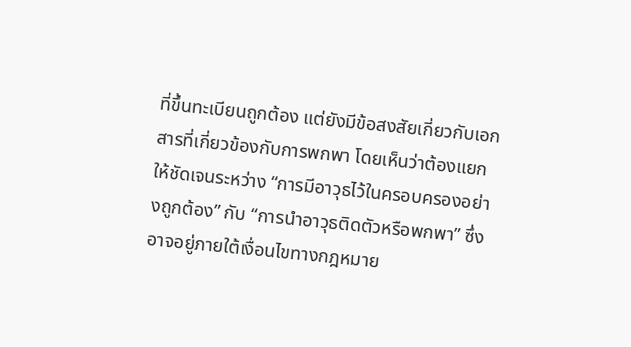ที่ขึ้นทะเบียนถูกต้อง แต่ยังมีข้อสงสัยเกี่ยวกับเอกสารที่เกี่ยวข้องกับการพกพา โดยเห็นว่าต้องแยกให้ชัดเจนระหว่าง “การมีอาวุธไว้ในครอบครองอย่างถูกต้อง” กับ “การนำอาวุธติดตัวหรือพกพา” ซึ่งอาจอยู่ภายใต้เงื่อนไขทางกฎหมาย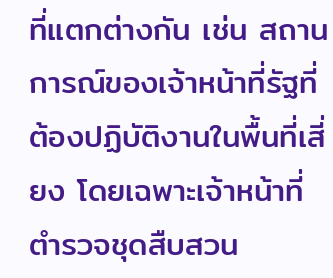ที่แตกต่างกัน เช่น สถานการณ์ของเจ้าหน้าที่รัฐที่ต้องปฏิบัติงานในพื้นที่เสี่ยง โดยเฉพาะเจ้าหน้าที่ตำรวจชุดสืบสวน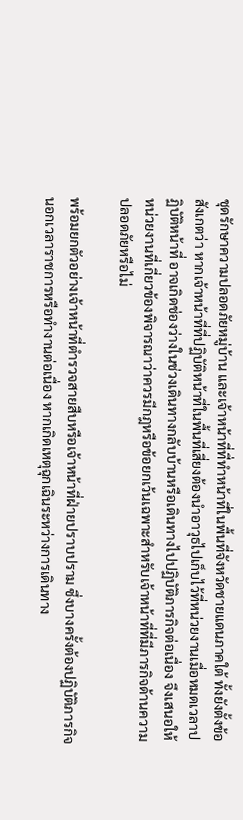ชุดรักษาความปลอดภัยหมู่บ้าน และเจ้าหน้าที่ที่ทำหน้าที่ในพื้นที่จังหวัดชายแดนภาคใต้ ทั้งยังตั้งข้อสังเกตว่า หากเจ้าหน้าที่ที่ปฏิบัติหน้าที่ในพื้นที่เสี่ยงต้องนำอาวุธไปเก็บไว้ที่หน่วยงานเมื่อหมดเวลาปฏิบัติหน้าที่ อาจเกิดช่องว่างในช่วงเดินทางกลับบ้านหรือเดินทางไปปฏิบัติภารกิจต่อเนื่อง จึงเสนอให้หน่วยงานที่เกี่ยวข้องพิจารณาว่าควรมีกฎหรือข้อยกเว้นเฉพาะสำหรับเจ้าหน้าที่ที่มีภารกิจด้านความปลอดภัยหรือไม่

พร้อมยกตัวอย่างเจ้าหน้าที่ตำรวจสายสืบหรือเจ้าหน้าที่ฝ่ายปราบปราม ซึ่งบางครั้งต้องปฏิบัติภารกิจนอกเวลาราชการหรือทำงานต่อเนื่อง หากเกิดเหตุฉุกเฉินระหว่างการเดินทาง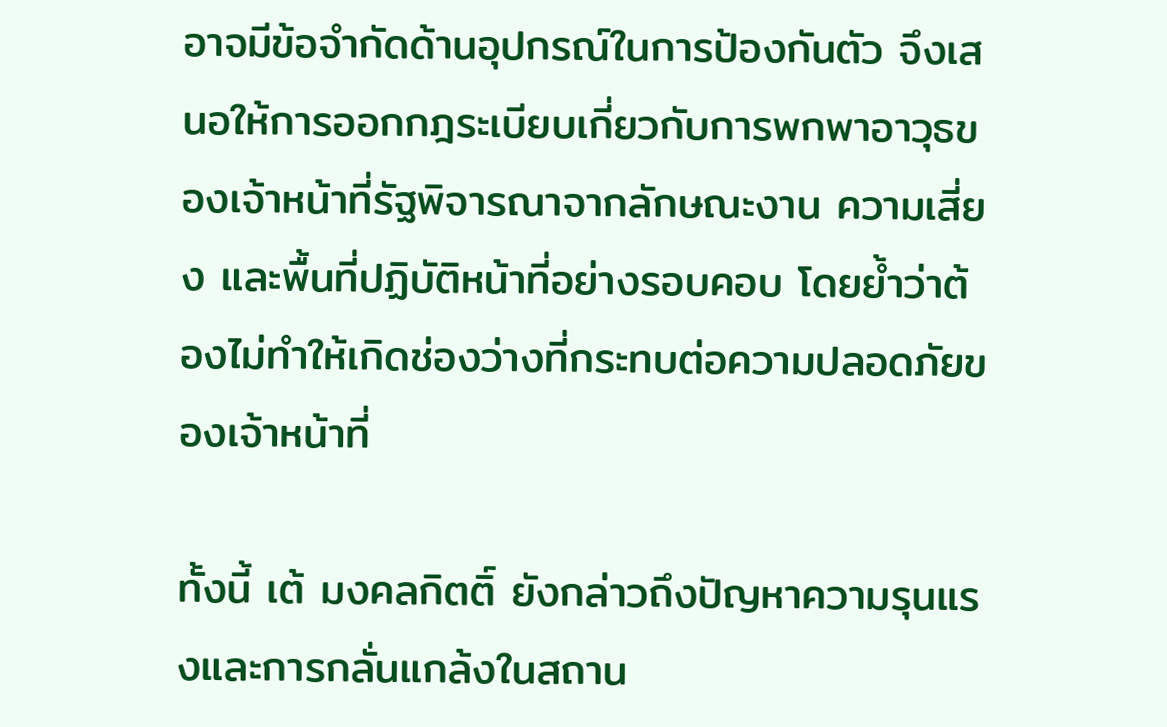อาจมีข้อจำกัดด้านอุปกรณ์ในการป้องกันตัว จึงเสนอให้การออกกฎระเบียบเกี่ยวกับการพกพาอาวุธของเจ้าหน้าที่รัฐพิจารณาจากลักษณะงาน ความเสี่ยง และพื้นที่ปฏิบัติหน้าที่อย่างรอบคอบ โดยย้ำว่าต้องไม่ทำให้เกิดช่องว่างที่กระทบต่อความปลอดภัยของเจ้าหน้าที่

ทั้งนี้ เต้ มงคลกิตติ์ ยังกล่าวถึงปัญหาความรุนแรงและการกลั่นแกล้งในสถาน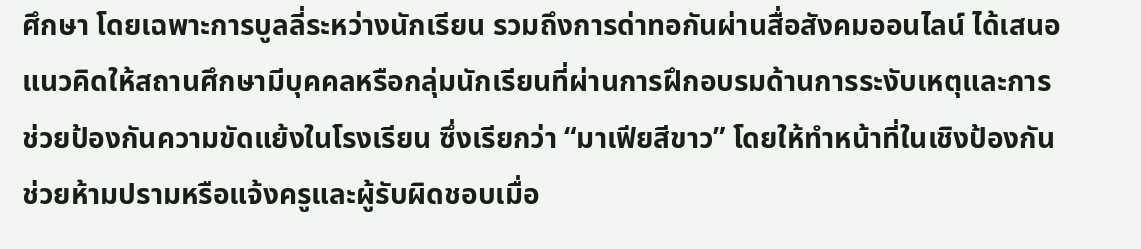ศึกษา โดยเฉพาะการบูลลี่ระหว่างนักเรียน รวมถึงการด่าทอกันผ่านสื่อสังคมออนไลน์ ได้เสนอแนวคิดให้สถานศึกษามีบุคคลหรือกลุ่มนักเรียนที่ผ่านการฝึกอบรมด้านการระงับเหตุและการช่วยป้องกันความขัดแย้งในโรงเรียน ซึ่งเรียกว่า “มาเฟียสีขาว” โดยให้ทำหน้าที่ในเชิงป้องกัน ช่วยห้ามปรามหรือแจ้งครูและผู้รับผิดชอบเมื่อ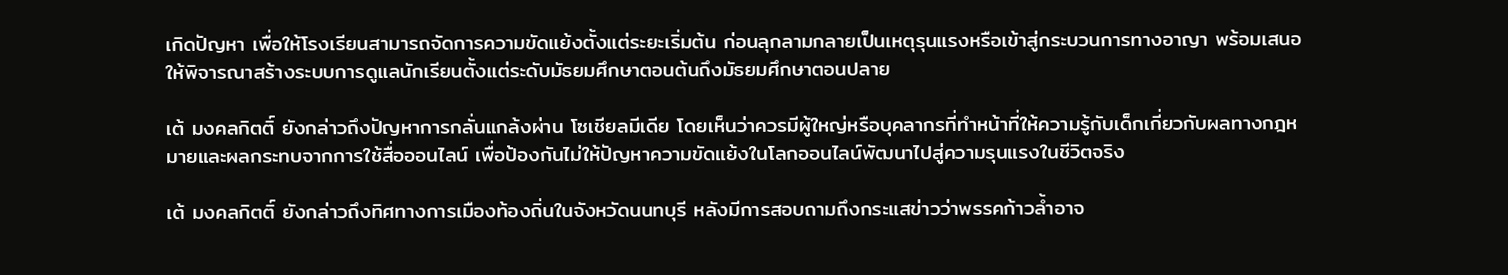เกิดปัญหา เพื่อให้โรงเรียนสามารถจัดการความขัดแย้งตั้งแต่ระยะเริ่มต้น ก่อนลุกลามกลายเป็นเหตุรุนแรงหรือเข้าสู่กระบวนการทางอาญา พร้อมเสนอให้พิจารณาสร้างระบบการดูแลนักเรียนตั้งแต่ระดับมัธยมศึกษาตอนต้นถึงมัธยมศึกษาตอนปลาย

เต้ มงคลกิตติ์ ยังกล่าวถึงปัญหาการกลั่นแกล้งผ่าน โซเชียลมีเดีย โดยเห็นว่าควรมีผู้ใหญ่หรือบุคลากรที่ทำหน้าที่ให้ความรู้กับเด็กเกี่ยวกับผลทางกฎหมายและผลกระทบจากการใช้สื่อออนไลน์ เพื่อป้องกันไม่ให้ปัญหาความขัดแย้งในโลกออนไลน์พัฒนาไปสู่ความรุนแรงในชีวิตจริง

เต้ มงคลกิตติ์ ยังกล่าวถึงทิศทางการเมืองท้องถิ่นในจังหวัดนนทบุรี หลังมีการสอบถามถึงกระแสข่าวว่าพรรคก้าวล้ำอาจ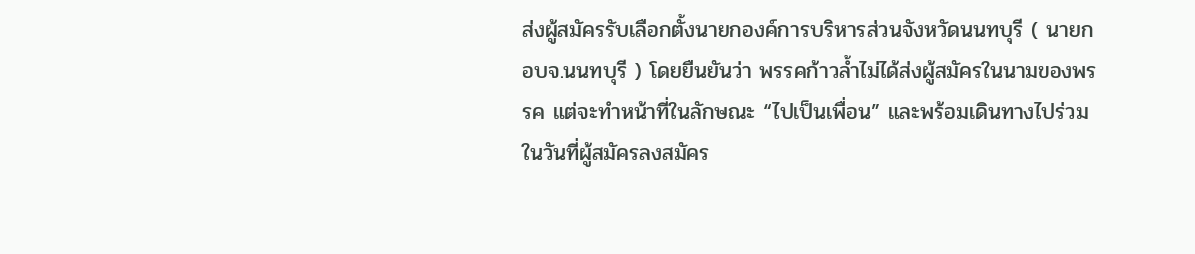ส่งผู้สมัครรับเลือกตั้งนายกองค์การบริหารส่วนจังหวัดนนทบุรี ( นายก อบจ.นนทบุรี ) โดยยืนยันว่า พรรคก้าวล้ำไม่ได้ส่งผู้สมัครในนามของพรรค แต่จะทำหน้าที่ในลักษณะ “ไปเป็นเพื่อน” และพร้อมเดินทางไปร่วมในวันที่ผู้สมัครลงสมัคร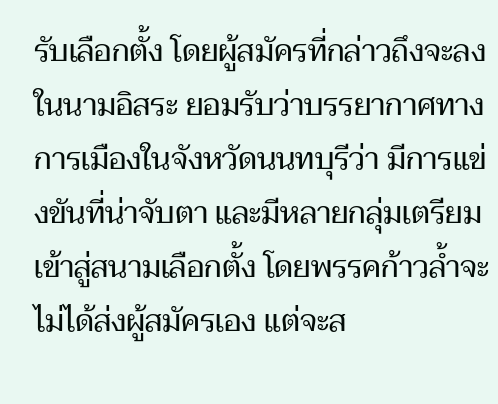รับเลือกตั้ง โดยผู้สมัครที่กล่าวถึงจะลงในนามอิสระ ยอมรับว่าบรรยากาศทางการเมืองในจังหวัดนนทบุรีว่า มีการแข่งขันที่น่าจับตา และมีหลายกลุ่มเตรียมเข้าสู่สนามเลือกตั้ง โดยพรรคก้าวล้ำจะไม่ได้ส่งผู้สมัครเอง แต่จะส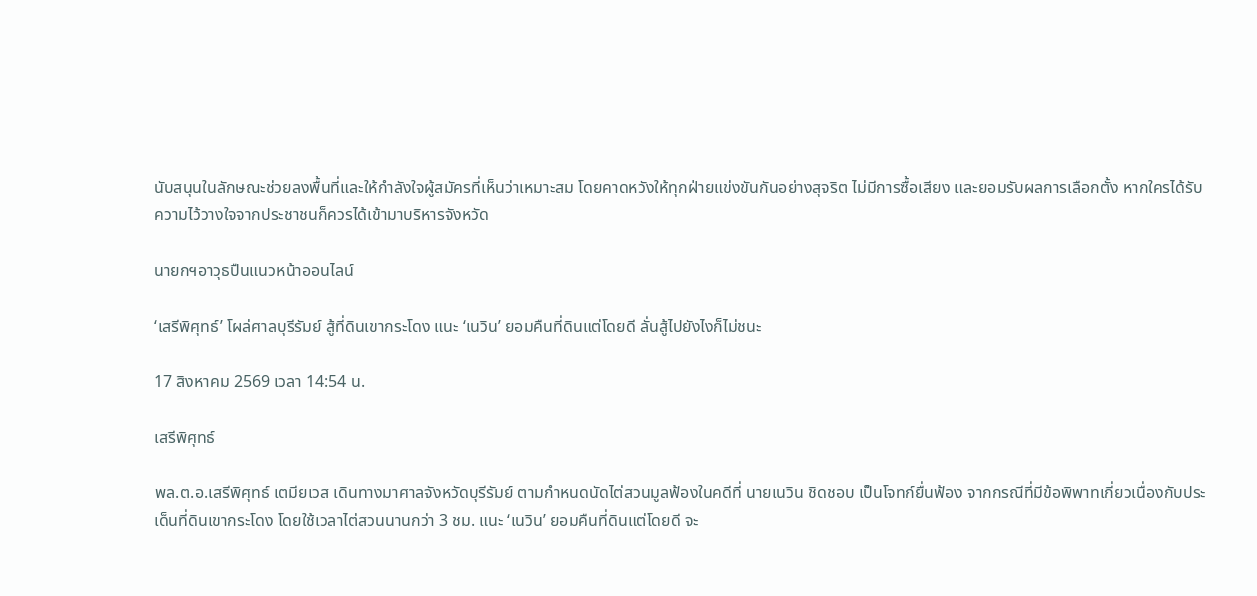นับสนุนในลักษณะช่วยลงพื้นที่และให้กำลังใจผู้สมัครที่เห็นว่าเหมาะสม โดยคาดหวังให้ทุกฝ่ายแข่งขันกันอย่างสุจริต ไม่มีการซื้อเสียง และยอมรับผลการเลือกตั้ง หากใครได้รับความไว้วางใจจากประชาชนก็ควรได้เข้ามาบริหารจังหวัด

นายกฯอาวุธปืนแนวหน้าออนไลน์

‘เสรีพิศุทธ์’ โผล่ศาลบุรีรัมย์ สู้ที่ดินเขากระโดง แนะ ‘เนวิน’ ยอมคืนที่ดินแต่โดยดี ลั่นสู้ไปยังไงก็ไม่ชนะ

17 สิงหาคม 2569 เวลา 14:54 น.

เสรีพิศุทธ์

พล.ต.อ.เสรีพิศุทธ์ เตมียเวส เดินทางมาศาลจังหวัดบุรีรัมย์ ตามกำหนดนัดไต่สวนมูลฟ้องในคดีที่ นายเนวิน ชิดชอบ เป็นโจทก์ยื่นฟ้อง จากกรณีที่มีข้อพิพาทเกี่ยวเนื่องกับประเด็นที่ดินเขากระโดง โดยใช้เวลาไต่สวนนานกว่า 3 ชม. แนะ ‘เนวิน’ ยอมคืนที่ดินแต่โดยดี จะ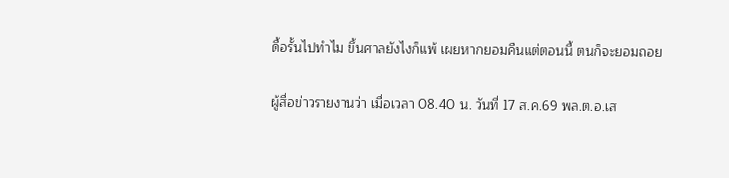ดื้อรั้นไปทำไม ขึ้นศาลยังไงก็แพ้ เผยหากยอมคืนแต่ตอนนี้ ตนก็จะยอมถอย

ผู้สื่อข่าวรายงานว่า เมื่อเวลา 08.40 น. วันที่ 17 ส.ค.69 พล.ต.อ.เส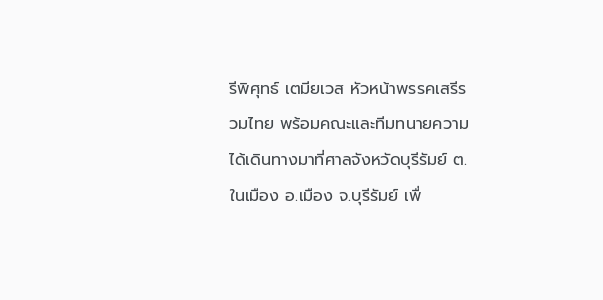รีพิศุทธ์ เตมียเวส หัวหน้าพรรคเสรีรวมไทย พร้อมคณะและทีมทนายความ ได้เดินทางมาที่ศาลจังหวัดบุรีรัมย์ ต.ในเมือง อ.เมือง จ.บุรีรัมย์ เพื่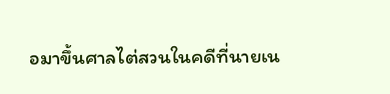อมาขึ้นศาลไต่สวนในคดีที่นายเน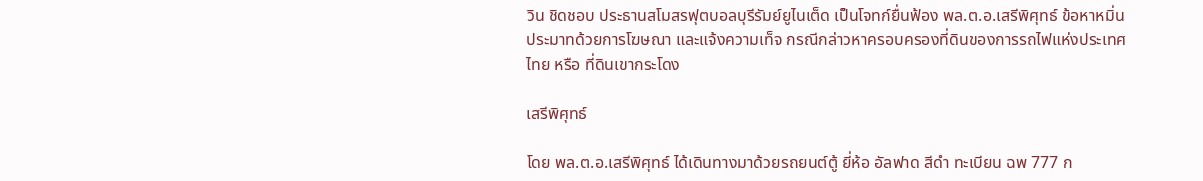วิน ชิดชอบ ประธานสโมสรฟุตบอลบุรีรัมย์ยูไนเต็ด เป็นโจทก์ยื่นฟ้อง พล.ต.อ.เสรีพิศุทธ์ ข้อหาหมิ่นประมาทด้วยการโฆษณา และแจ้งความเท็จ กรณีกล่าวหาครอบครองที่ดินของการรถไฟแห่งประเทศไทย หรือ ที่ดินเขากระโดง

เสรีพิศุทธ์

โดย พล.ต.อ.เสรีพิศุทธ์ ได้เดินทางมาด้วยรถยนต์ตู้ ยี่ห้อ อัลฟาด สีดำ ทะเบียน ฉพ 777 ก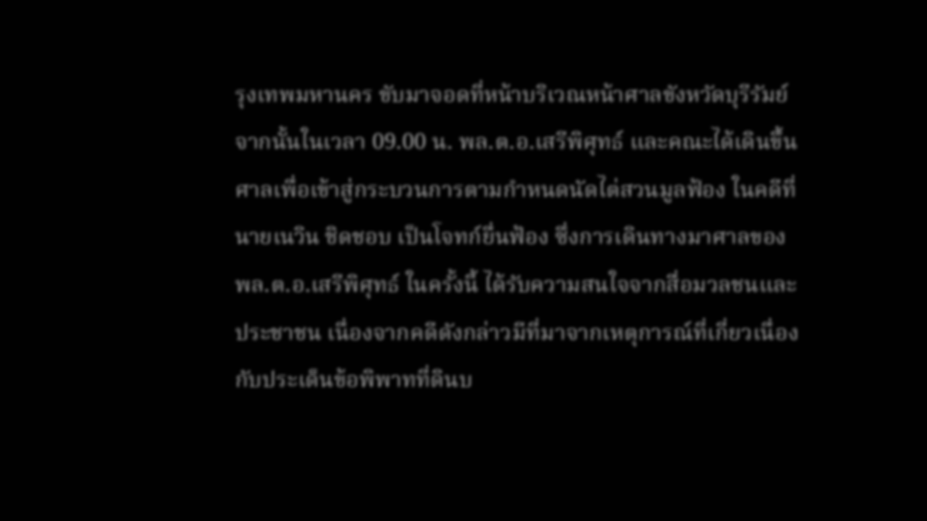รุงเทพมหานคร ขับมาจอดที่หน้าบริเวณหน้าศาลขังหวัดบุรีรัมย์ จากนั้นในเวลา 09.00 น. พล.ต.อ.เสรีพิศุทธ์ และคณะได้เดินขึ้นศาลเพื่อเข้าสู่กระบวนการตามกำหนดนัดไต่สวนมูลฟ้อง ในคดีที่นายเนวิน ชิดชอบ เป็นโจทก์ยื่นฟ้อง ซึ่งการเดินทางมาศาลของ พล.ต.อ.เสรีพิศุทธ์ ในครั้งนี้ ได้รับความสนใจจากสื่อมวลชนและประชาชน เนื่องจากคดีดังกล่าวมีที่มาจากเหตุการณ์ที่เกี่ยวเนื่องกับประเด็นข้อพิพาทที่ดินบ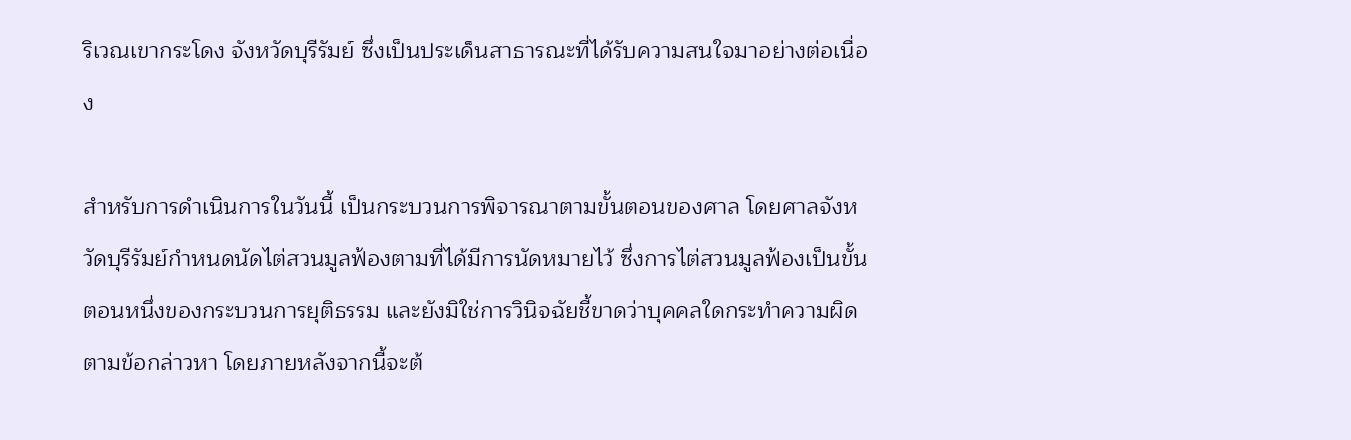ริเวณเขากระโดง จังหวัดบุรีรัมย์ ซึ่งเป็นประเด็นสาธารณะที่ได้รับความสนใจมาอย่างต่อเนื่อง

สำหรับการดำเนินการในวันนี้ เป็นกระบวนการพิจารณาตามขั้นตอนของศาล โดยศาลจังหวัดบุรีรัมย์กำหนดนัดไต่สวนมูลฟ้องตามที่ได้มีการนัดหมายไว้ ซึ่งการไต่สวนมูลฟ้องเป็นขั้นตอนหนึ่งของกระบวนการยุติธรรม และยังมิใช่การวินิจฉัยชี้ขาดว่าบุคคลใดกระทำความผิดตามข้อกล่าวหา โดยภายหลังจากนี้จะต้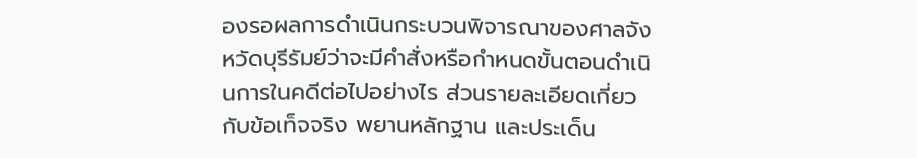องรอผลการดำเนินกระบวนพิจารณาของศาลจังหวัดบุรีรัมย์ว่าจะมีคำสั่งหรือกำหนดขั้นตอนดำเนินการในคดีต่อไปอย่างไร ส่วนรายละเอียดเกี่ยวกับข้อเท็จจริง พยานหลักฐาน และประเด็น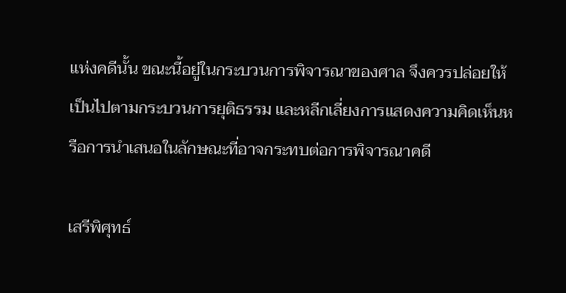แห่งคดีนั้น ขณะนี้อยู่ในกระบวนการพิจารณาของศาล จึงควรปล่อยให้เป็นไปตามกระบวนการยุติธรรม และหลีกเลี่ยงการแสดงความคิดเห็นหรือการนำเสนอในลักษณะที่อาจกระทบต่อการพิจารณาคดี

เสรีพิศุทธ์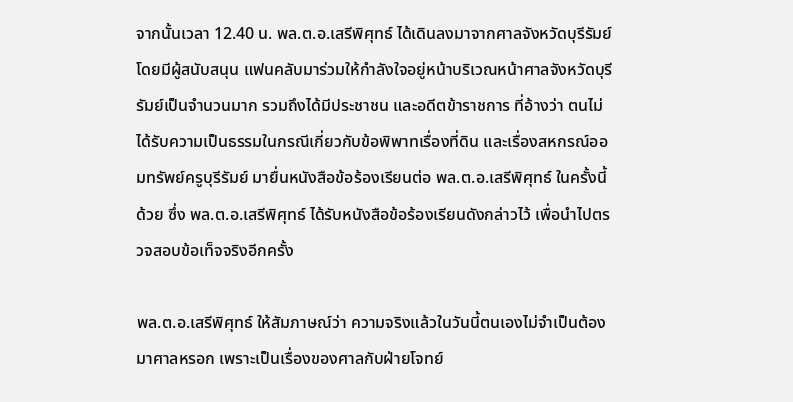จากนั้นเวลา 12.40 น. พล.ต.อ.เสรีพิศุทธ์ ได้เดินลงมาจากศาลจังหวัดบุรีรัมย์ โดยมีผู้สนับสนุน แฟนคลับมาร่วมให้กำลังใจอยู่หน้าบริเวณหน้าศาลจังหวัดบุรีรัมย์เป็นจำนวนมาก รวมถึงได้มีประชาชน และอดีตข้าราชการ ที่อ้างว่า ตนไม่ได้รับความเป็นธรรมในกรณีเกี่ยวกับข้อพิพาทเรื่องที่ดิน และเรื่องสหกรณ์ออมทรัพย์ครูบุรีรัมย์ มายื่นหนังสือข้อร้องเรียนต่อ พล.ต.อ.เสรีพิศุทธ์ ในครั้งนี้ด้วย ซึ่ง พล.ต.อ.เสรีพิศุทธ์ ได้รับหนังสือข้อร้องเรียนดังกล่าวไว้ เพื่อนำไปตรวจสอบข้อเท็จจริงอีกครั้ง

พล.ต.อ.เสรีพิศุทธ์ ให้สัมภาษณ์ว่า ความจริงแล้วในวันนี้ตนเองไม่จำเป็นต้องมาศาลหรอก เพราะเป็นเรื่องของศาลกับฝ่ายโจทย์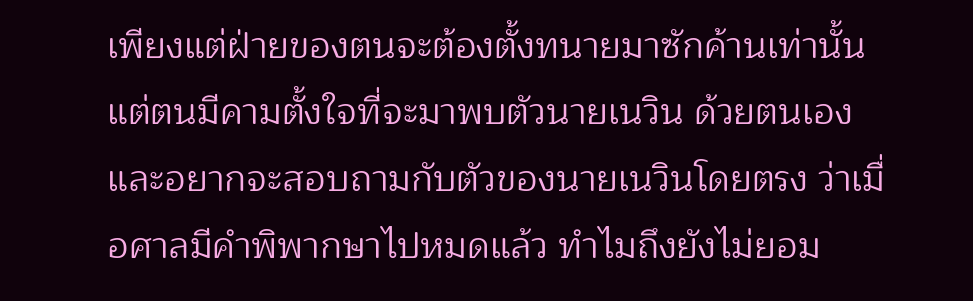เพียงแต่ฝ่ายของตนจะต้องตั้งทนายมาซักค้านเท่านั้น แต่ตนมีคามตั้งใจที่จะมาพบตัวนายเนวิน ด้วยตนเอง และอยากจะสอบถามกับตัวของนายเนวินโดยตรง ว่าเมื่อศาลมีคำพิพากษาไปหมดแล้ว ทำไมถึงยังไม่ยอม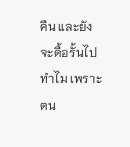คืน และยังจะดื้อรั้นไปทำไม เพราะตน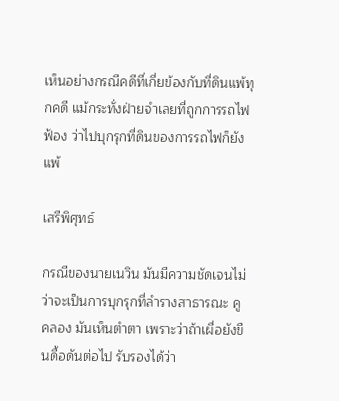เห็นอย่างกรณีคดีที่เกี่ยข้องกับที่ดินแพ้ทุกคดี แม้กระทั่งฝ่ายจำเลยที่ถูกการรถไฟฟ้อง ว่าไปบุกรุกที่ดินของการรถไฟก็ยังแพ้

เสรีพิศุทธ์

กรณีของนายเนวิน มันมีความชัดเจนไม่ว่าจะเป็นการบุกรุกที่ลำรางสาธารณะ คู คลอง มันเห็นตำตา เพราะว่าถ้าเผื่อยังขืนดื้อดันต่อไป รับรองได้ว่า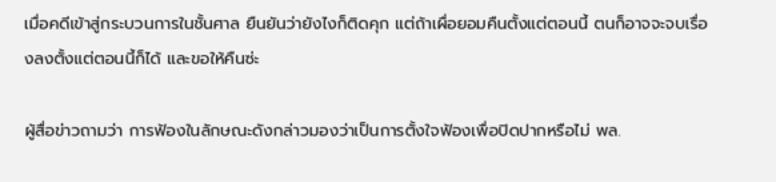เมื่อคดีเข้าสู่กระบวนการในชั้นศาล ยืนยันว่ายังไงก็ติดคุก แต่ถ้าเผื่อยอมคืนตั้งแต่ตอนนี้ ตนก็อาจจะจบเรื่องลงตั้งแต่ตอนนี้ก็ได้ และขอให้คืนซ่ะ

ผู้สื่อข่าวถามว่า การฟ้องในลักษณะดังกล่าวมองว่าเป็นการตั้งใจฟ้องเพื่อปิดปากหรือไม่ พล.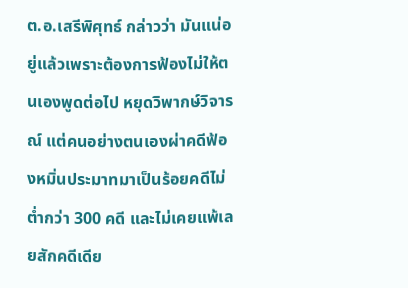ต.อ.เสรีพิศุทธ์ กล่าวว่า มันแน่อยู่แล้วเพราะต้องการฟ้องไม่ให้ตนเองพูดต่อไป หยุดวิพากษ์วิจารณ์ แต่คนอย่างตนเองผ่าคดีฟ้องหมิ่นประมาทมาเป็นร้อยคดีไม่ต่ำกว่า 300 คดี และไม่เคยแพ้เลยสักคดีเดีย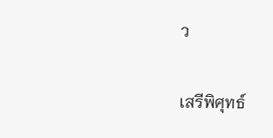ว

เสรีพิศุทธ์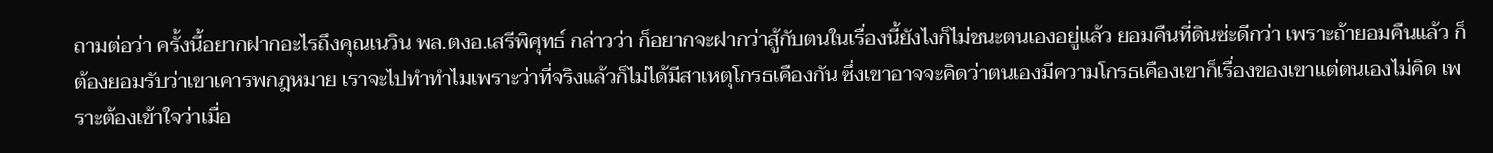ถามต่อว่า ครั้งนี้อยากฝากอะไรถึงคุณเนวิน พล.ตงอ.เสรีพิศุทธ์ กล่าวว่า ก็อยากจะฝากว่าสู้กับตนในเรื่องนี้ยังไงก็ไม่ชนะตนเองอยู่แล้ว ยอมคืนที่ดินซ่ะดีกว่า เพราะถ้ายอมคืนแล้ว ก็ต้องยอมรับว่าเขาเคารพกฎหมาย เราจะไปทำทำไมเพราะว่าที่จริงแล้วก็ไม่ได้มีสาเหตุโกรธเคืองกัน ซึ่งเขาอาจจะคิดว่าตนเองมีความโกรธเคืองเขาก็เรื่องของเขาแต่ตนเองไม่คิด เพราะต้องเข้าใจว่าเมื่อ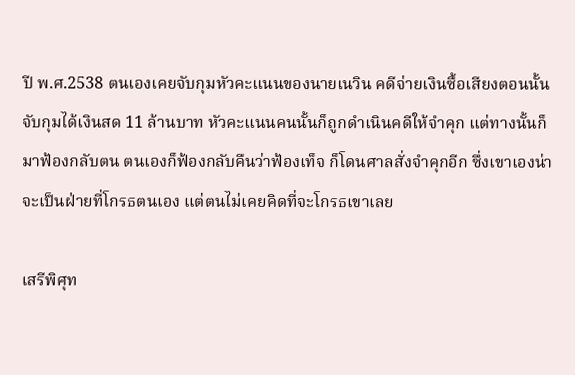ปี พ.ศ.2538 ตนเองเคยจับกุมหัวคะแนนของนายเนวิน คดีจ่ายเงินซื้อเสียงตอนนั้นจับกุมได้เงินสด 11 ล้านบาท หัวคะแนนคนนั้นก็ถูกดำเนินคดีให้จำคุก แต่ทางนั้นก็มาฟ้องกลับตน ตนเองก็ฟ้องกลับคืนว่าฟ้องเท็จ ก็โดนศาลสั่งจำคุกอีก ซึ่งเขาเองน่าจะเป็นฝ่ายที่โกรธตนเอง แต่ตนไม่เคยคิดที่จะโกรธเขาเลย

เสรีพิศุท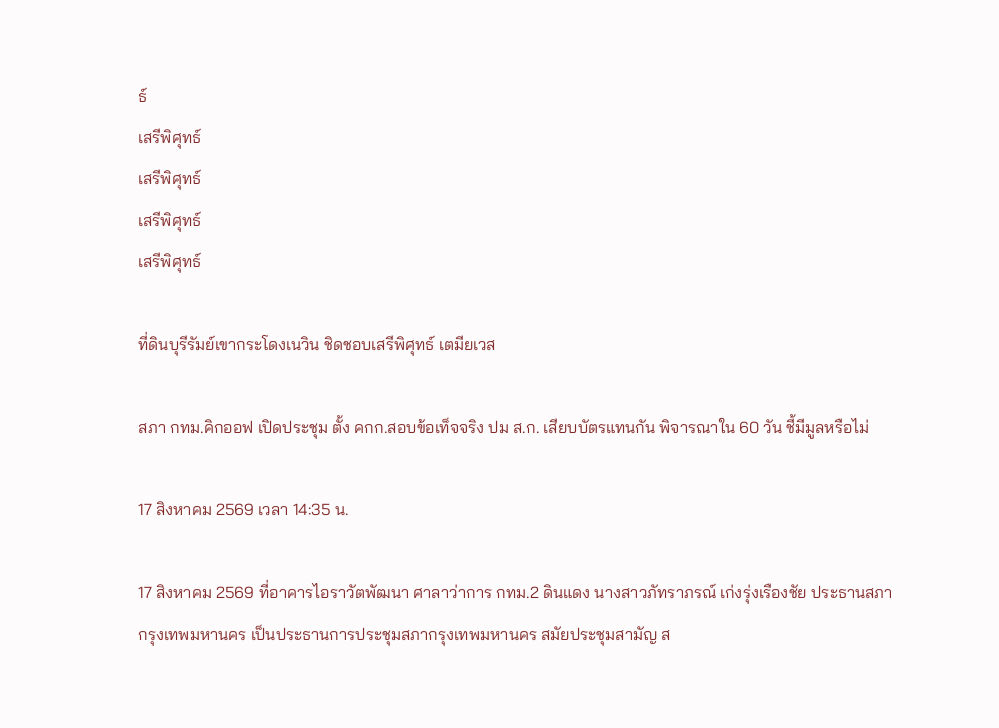ธ์
เสรีพิศุทธ์
เสรีพิศุทธ์
เสรีพิศุทธ์
เสรีพิศุทธ์

ที่ดินบุรีรัมย์เขากระโดงเนวิน ชิดชอบเสรีพิศุทธ์ เตมียเวส

สภา กทม.คิกออฟ เปิดประชุม ตั้ง คกก.สอบข้อเท็จจริง ปม ส.ก. เสียบบัตรแทนกัน พิจารณาใน 60 วัน ชี้มีมูลหรือไม่

17 สิงหาคม 2569 เวลา 14:35 น.

17 สิงหาคม 2569 ที่อาคารไอราวัตพัฒนา ศาลาว่าการ กทม.2 ดินแดง นางสาวภัทราภรณ์ เก่งรุ่งเรืองชัย ประธานสภากรุงเทพมหานคร เป็นประธานการประชุมสภากรุงเทพมหานคร สมัยประชุมสามัญ ส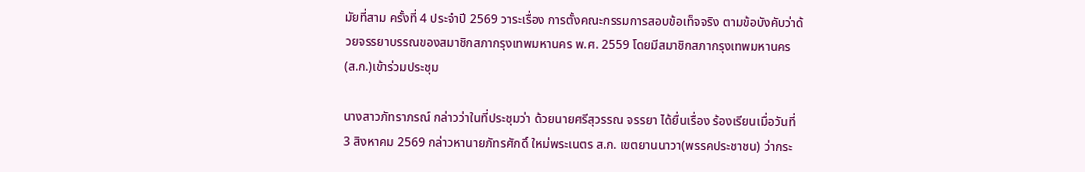มัยที่สาม ครั้งที่ 4 ประจำปี 2569 วาระเรื่อง การตั้งคณะกรรมการสอบข้อเท็จจริง ตามข้อบังคับว่าด้วยจรรยาบรรณของสมาชิกสภากรุงเทพมหานคร พ.ศ. 2559 โดยมีสมาชิกสภากรุงเทพมหานคร (ส.ก.)เข้าร่วมประชุม

นางสาวภัทราภรณ์ กล่าวว่าในที่ประชุมว่า ด้วยนายศรีสุวรรณ จรรยา ได้ยื่นเรื่อง ร้องเรียนเมื่อวันที่ 3 สิงหาคม 2569 กล่าวหานายภัทรศักดิ์ ใหม่พระเนตร ส.ก. เขตยานนาวา(พรรคประชาชน) ว่ากระ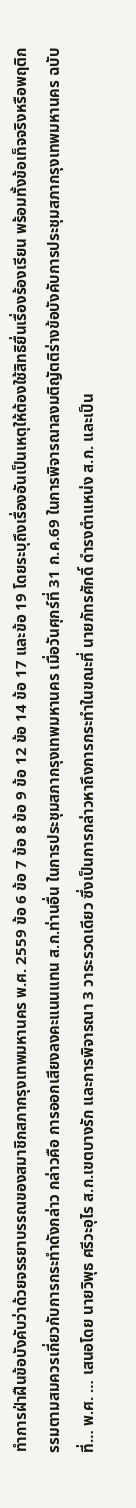ทำการฝ่าฝืนข้อบังคับว่าด้วยจรรยาบรรณของสมาชิกสภากรุงเทพมหานคร พ.ศ. 2559 ข้อ 6 ข้อ 7 ข้อ 8 ข้อ 9 ข้อ 12 ข้อ 14 ข้อ 17 และข้อ 19 โดยระบุถึงเรื่องอันเป็นเหตุให้ต้องใช้สิทธิยื่นเรื่องร้องเรียน พร้อมทั้งข้อเท็จจริงหรือพฤติกรรมตามสมควรเกี่ยวกับการกระทำดังกล่าว กล่าวคือ การออกเสียงลงคะแนนแทน ส.ก.ท่านอื่น ในการประชุมสภากรุงเทพมหานคร เมื่อวันศุกร์ที่ 31 ก.ค.69 ในการพิจารณาลงมติญัตติร่างข้อบังคับการประชุมสภากรุงเทพมหานคร ฉบับที่… พ.ศ. … เสนอโดย นายวิพุธ ศรีวะอุไร ส.ก.เขตบางรัก และการพิจารณา 3 วาระรวดเดียว ซึ่งเป็นการกล่าวหาถึงการกระทำในขณะที่ นายภัทรศักดิ์ ดำรงตำแหน่ง ส.ก. และเป็น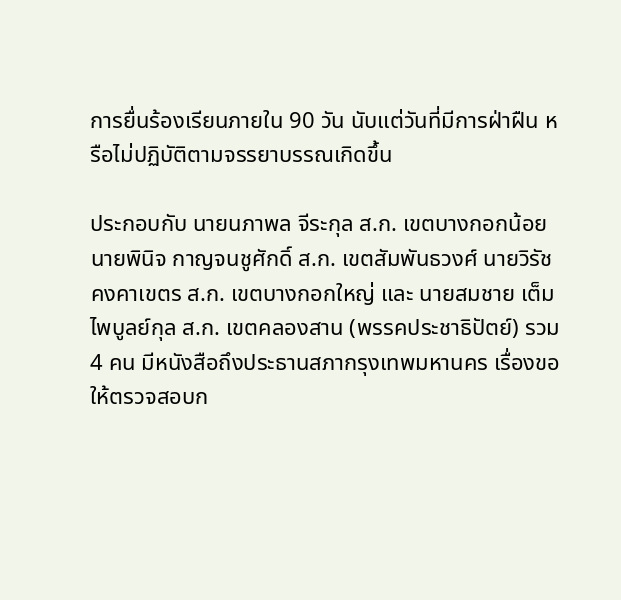การยื่นร้องเรียนภายใน 90 วัน นับแต่วันที่มีการฝ่าฝืน หรือไม่ปฏิบัติตามจรรยาบรรณเกิดขึ้น

ประกอบกับ นายนภาพล จีระกุล ส.ก. เขตบางกอกน้อย นายพินิจ กาญจนชูศักดิ์ ส.ก. เขตสัมพันธวงศ์ นายวิรัช คงคาเขตร ส.ก. เขตบางกอกใหญ่ และ นายสมชาย เต็มไพบูลย์กุล ส.ก. เขตคลองสาน (พรรคประชาธิปัตย์) รวม 4 คน มีหนังสือถึงประธานสภากรุงเทพมหานคร เรื่องขอให้ตรวจสอบก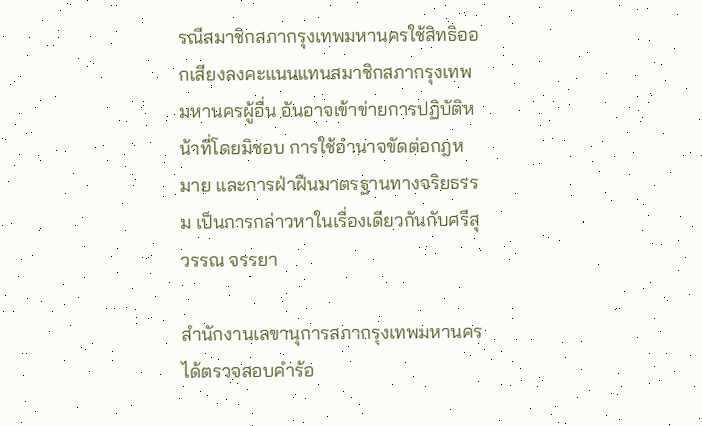รณีสมาชิกสภากรุงเทพมหานครใช้สิทธิออกเสียงลงคะแนนแทนสมาชิกสภากรุงเทพมหานครผู้อื่น อันอาจเข้าข่ายการปฏิบัติหน้าที่โดยมิชอบ การใช้อำนาจขัดต่อกฎหมาย และการฝ่าฝืนมาตรฐานทางจริยธรรม เป็นการกล่าวหาในเรื่องเดียวกันกับศรีสุวรรณ จรรยา

สำนักงานเลขานุการสภากรุงเทพมหานคร ได้ตรวจสอบคำร้อ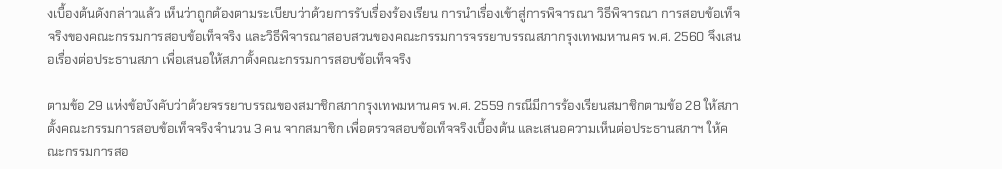งเบื้องต้นดังกล่าวแล้ว เห็นว่าถูกต้องตามระเบียบว่าด้วยการรับเรื่องร้องเรียน การนำเรื่องเข้าสู่การพิจารณา วิธีพิจารณา การสอบข้อเท็จจริงของคณะกรรมการสอบข้อเท็จจริง และวิธีพิจารณาสอบสวนของคณะกรรมการจรรยาบรรณสภากรุงเทพมหานคร พ.ศ. 2560 จึงเสนอเรื่องต่อประธานสภา เพื่อเสนอให้สภาตั้งคณะกรรมการสอบข้อเท็จจริง

ตามข้อ 29 แห่งข้อบังคับว่าด้วยจรรยาบรรณของสมาชิกสภากรุงเทพมหานคร พ.ศ. 2559 กรณีมีการร้องเรียนสมาชิกตามข้อ 28 ให้สภาตั้งคณะกรรมการสอบข้อเท็จจริงจำนวน 3 คน จากสมาชิก เพื่อตรวจสอบข้อเท็จจริงเบื้องต้น และเสนอความเห็นต่อประธานสภาฯ ให้คณะกรรมการสอ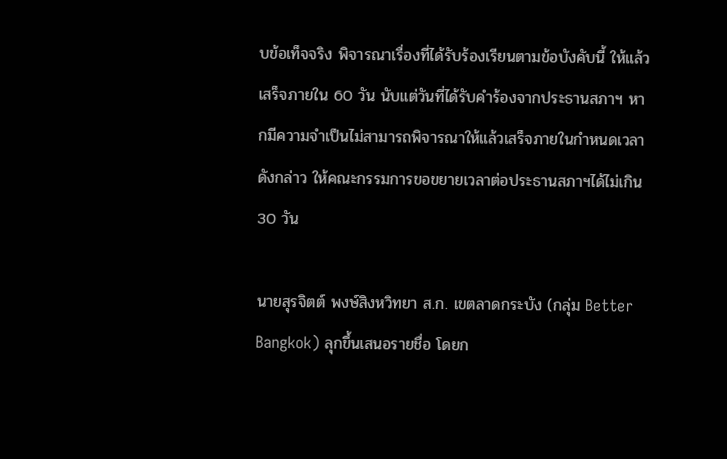บข้อเท็จจริง พิจารณาเรื่องที่ได้รับร้องเรียนตามข้อบังคับนี้ ให้แล้วเสร็จภายใน 60 วัน นับแต่วันที่ได้รับคำร้องจากประธานสภาฯ หากมีความจำเป็นไม่สามารถพิจารณาให้แล้วเสร็จภายในกำหนดเวลาดังกล่าว ให้คณะกรรมการขอขยายเวลาต่อประธานสภาฯได้ไม่เกิน 30 วัน

นายสุรจิตต์ พงษ์สิงหวิทยา ส.ก. เขตลาดกระบัง (กลุ่ม Better Bangkok) ลุกขึ้นเสนอรายชื่อ โดยก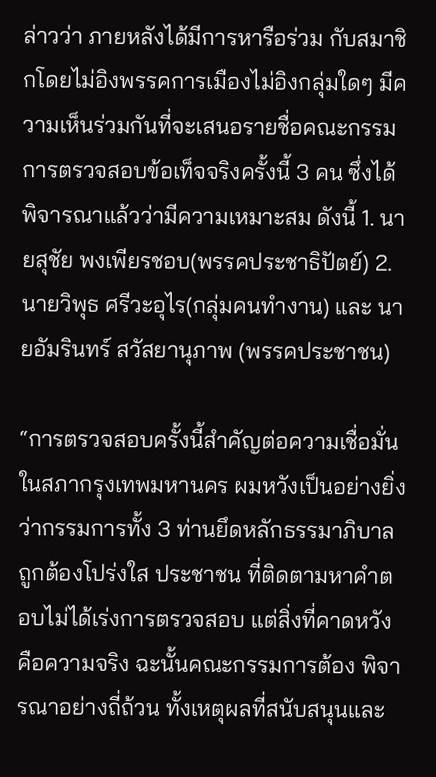ล่าวว่า ภายหลังได้มีการหารือร่วม กับสมาชิกโดยไม่อิงพรรคการเมืองไม่อิงกลุ่มใดๆ มีความเห็นร่วมกันที่จะเสนอรายชื่อคณะกรรมการตรวจสอบข้อเท็จจริงครั้งนี้ 3 คน ซึ่งได้พิจารณาแล้วว่ามีความเหมาะสม ดังนี้ 1. นายสุชัย พงเพียรชอบ(พรรคประชาธิปัตย์) 2. นายวิพุธ ศรีวะอุไร(กลุ่มคนทำงาน) และ นายอัมรินทร์ สวัสยานุภาพ (พรรคประชาชน)

“การตรวจสอบครั้งนี้สำคัญต่อความเชื่อมั่นในสภากรุงเทพมหานคร ผมหวังเป็นอย่างยิ่งว่ากรรมการทั้ง 3 ท่านยึดหลักธรรมาภิบาลถูกต้องโปร่งใส ประชาชน ที่ติดตามหาคำตอบไม่ได้เร่งการตรวจสอบ แต่สิ่งที่คาดหวังคือความจริง ฉะนั้นคณะกรรมการต้อง พิจารณาอย่างถี่ถ้วน ทั้งเหตุผลที่สนับสนุนและ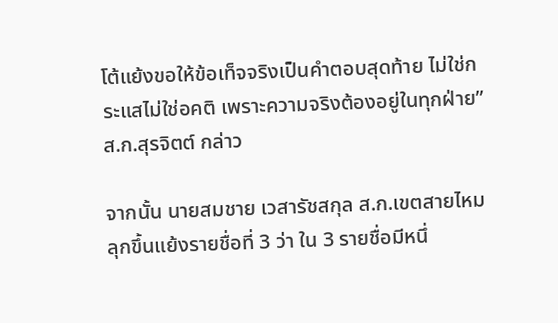โต้แย้งขอให้ข้อเท็จจริงเป็นคำตอบสุดท้าย ไม่ใช่กระแสไม่ใช่อคติ เพราะความจริงต้องอยู่ในทุกฝ่าย” ส.ก.สุรจิตต์ กล่าว

จากนั้น นายสมชาย เวสารัชสกุล ส.ก.เขตสายไหม ลุกขึ้นแย้งรายชื่อที่ 3 ว่า ใน 3 รายชื่อมีหนึ่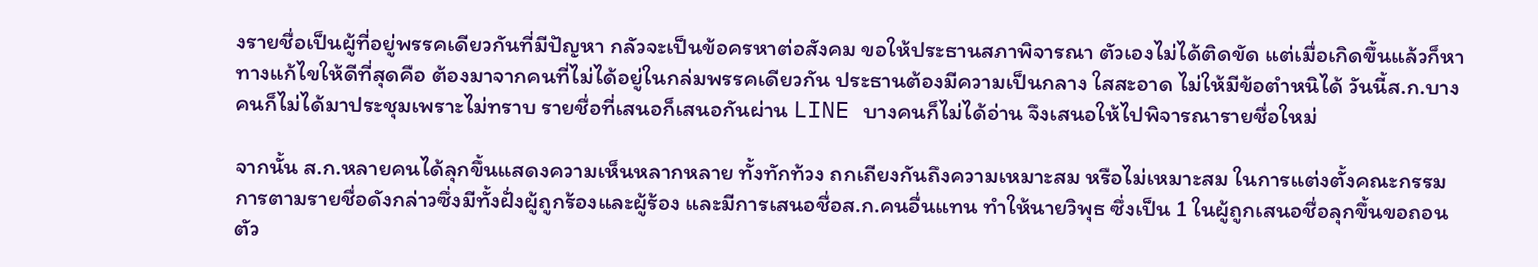งรายชื่อเป็นผู้ที่อยู่พรรคเดียวกันที่มีปัญหา กลัวจะเป็นข้อครหาต่อสังคม ขอให้ประธานสภาพิจารณา ตัวเองไม่ได้ติดขัด แต่เมื่อเกิดขึ้นแล้วก็หาทางแก้ไขให้ดีที่สุดคือ ต้องมาจากคนที่ไม่ได้อยู่ในกล่มพรรคเดียวกัน ประธานต้องมีความเป็นกลาง ใสสะอาด ไม่ให้มีข้อตำหนิได้ วันนี้ส.ก.บางคนก็ไม่ได้มาประชุมเพราะไม่ทราบ รายชื่อที่เสนอก็เสนอกันผ่าน LINE บางคนก็ไม่ได้อ่าน จึงเสนอให้ไปพิจารณารายชื่อใหม่

จากนั้น ส.ก.หลายคนได้ลุกขึ้นแสดงความเห็นหลากหลาย ทั้งทักท้วง ถกเถียงกันถึงความเหมาะสม หรือไม่เหมาะสม ในการแต่งตั้งคณะกรรมการตามรายชื่อดังกล่าวซึ่งมีทั้งฝั่งผู้ถูกร้องและผู้ร้อง และมีการเสนอชื่อส.ก.คนอื่นแทน ทำให้นายวิพุธ ซึ่งเป็น 1 ในผู้ถูกเสนอชื่อลุกขึ้นขอถอนตัว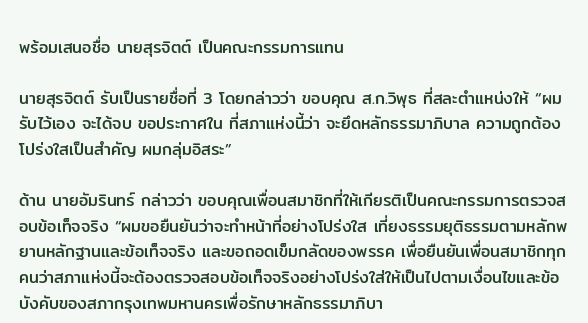พร้อมเสนอชื่อ นายสุรจิตต์ เป็นคณะกรรมการแทน

นายสุรจิตต์ รับเป็นรายชื่อที่ 3 โดยกล่าวว่า ขอบคุณ ส.ก.วิพุธ ที่สละตำแหน่งให้ “ผมรับไว้เอง จะได้จบ ขอประกาศใน ที่สภาแห่งนี้ว่า จะยึดหลักธรรมาภิบาล ความถูกต้องโปร่งใสเป็นสำคัญ ผมกลุ่มอิสระ”

ด้าน นายอัมรินทร์ กล่าวว่า ขอบคุณเพื่อนสมาชิกที่ให้เกียรติเป็นคณะกรรมการตรวจสอบข้อเท็จจริง “ผมขอยืนยันว่าจะทำหน้าที่อย่างโปร่งใส เที่ยงธรรมยุติธรรมตามหลักพยานหลักฐานและข้อเท็จจริง และขอถอดเข็มกลัดของพรรค เพื่อยืนยันเพื่อนสมาชิกทุกคนว่าสภาแห่งนี้จะต้องตรวจสอบข้อเท็จจริงอย่างโปร่งใส่ให้เป็นไปตามเงื่อนไขและข้อบังคับของสภากรุงเทพมหานครเพื่อรักษาหลักธรรมาภิบา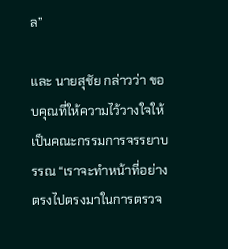ล”

และ นายสุชัย กล่าวว่า ขอบคุณที่ให้ความไว้วางใจให้เป็นคณะกรรมการจรรยาบรรณ “เราจะทำหน้าที่อย่างตรงไปตรงมาในการตรวจ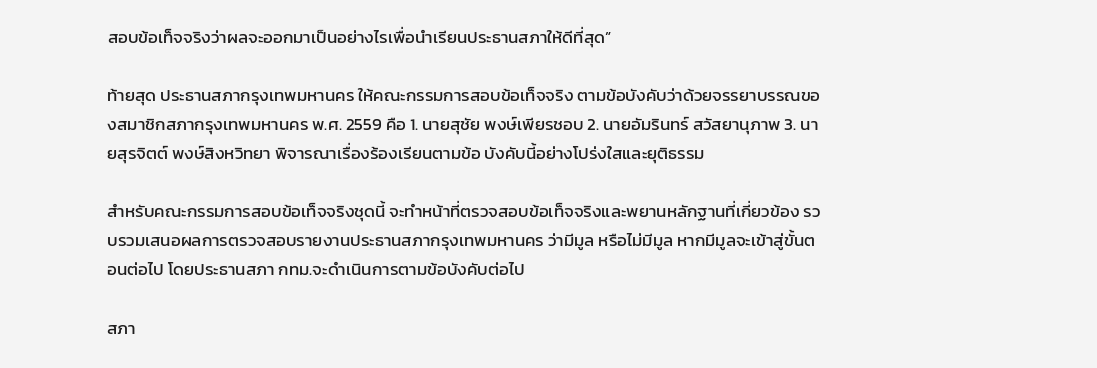สอบข้อเท็จจริงว่าผลจะออกมาเป็นอย่างไรเพื่อนำเรียนประธานสภาให้ดีที่สุด”

ท้ายสุด ประธานสภากรุงเทพมหานคร ให้คณะกรรมการสอบข้อเท็จจริง ตามข้อบังคับว่าด้วยจรรยาบรรณของสมาชิกสภากรุงเทพมหานคร พ.ศ. 2559 คือ 1. นายสุชัย พงษ์เพียรชอบ 2. นายอัมรินทร์ สวัสยานุภาพ 3. นายสุรจิตต์ พงษ์สิงหวิทยา พิจารณาเรื่องร้องเรียนตามข้อ บังคับนี้อย่างโปร่งใสและยุติธรรม

สำหรับคณะกรรมการสอบข้อเท็จจริงชุดนี้ จะทำหน้าที่ตรวจสอบข้อเท็จจริงและพยานหลักฐานที่เกี่ยวข้อง รวบรวมเสนอผลการตรวจสอบรายงานประธานสภากรุงเทพมหานคร ว่ามีมูล หรือไม่มีมูล หากมีมูลจะเข้าสู่ขั้นตอนต่อไป โดยประธานสภา กทม.จะดำเนินการตามข้อบังคับต่อไป

สภา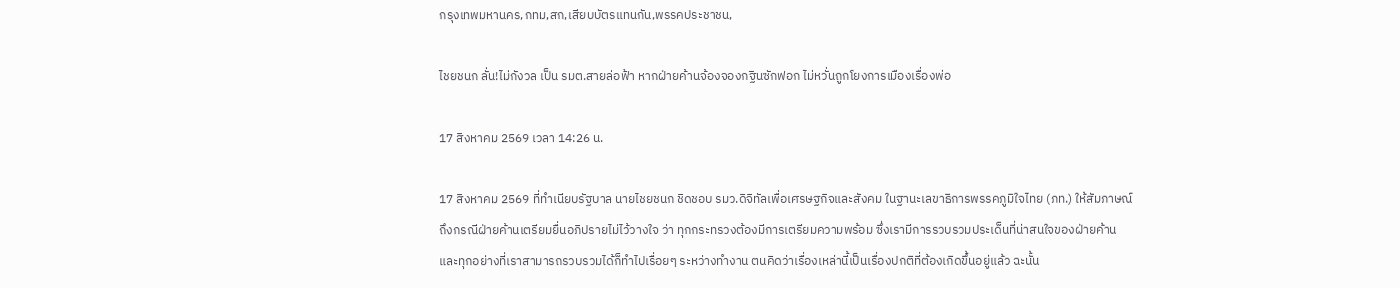กรุงเทพมหานคร,กทม,สก,เสียบบัตรแทนกัน,พรรคประชาชน,

ไชยชนก ลั่น!ไม่กังวล เป็น รมต.สายล่อฟ้า หากฝ่ายค้านจ้องจองกฐินซักฟอก ไม่หวั่นถูกโยงการเมืองเรื่องพ่อ

17 สิงหาคม 2569 เวลา 14:26 น.

17 สิงหาคม 2569 ที่ทำเนียบรัฐบาล นายไชยชนก ชิดชอบ รมว.ดิจิทัลเพื่อเศรษฐกิจและสังคม ในฐานะเลขาธิการพรรคภูมิใจไทย (ภท.) ให้สัมภาษณ์ถึงกรณีฝ่ายค้านเตรียมยื่นอภิปรายไม่ไว้วางใจ ว่า ทุกกระทรวงต้องมีการเตรียมความพร้อม ซึ่งเรามีการรวบรวมประเด็นที่น่าสนใจของฝ่ายค้าน และทุกอย่างที่เราสามารถรวบรวมได้ก็ทำไปเรื่อยๆ ระหว่างทำงาน ตนคิดว่าเรื่องเหล่านี้เป็นเรื่องปกติที่ต้องเกิดขึ้นอยู่แล้ว ฉะนั้น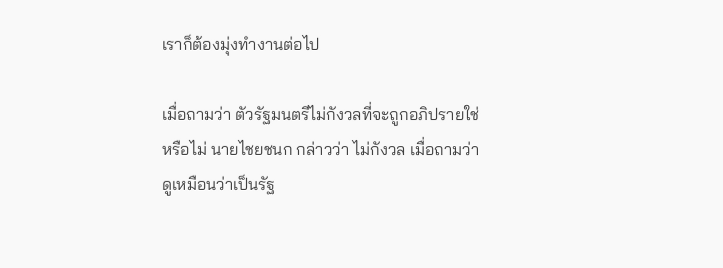เราก็ต้องมุ่งทำงานต่อไป

เมื่อถามว่า ตัวรัฐมนตรีไม่กังวลที่จะถูกอภิปรายใช่หรือไม่ นายไชยชนก กล่าวว่า ไม่กังวล เมื่อถามว่า ดูเหมือนว่าเป็นรัฐ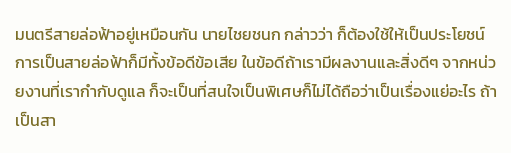มนตรีสายล่อฟ้าอยู่เหมือนกัน นายไชยชนก กล่าวว่า ก็ต้องใช้ให้เป็นประโยชน์ การเป็นสายล่อฟ้าก็มีทั้งข้อดีข้อเสีย ในข้อดีถ้าเรามีผลงานและสิ่งดีๆ จากหน่วยงานที่เรากำกับดูแล ก็จะเป็นที่สนใจเป็นพิเศษก็ไม่ได้ถือว่าเป็นเรื่องแย่อะไร ถ้าเป็นสา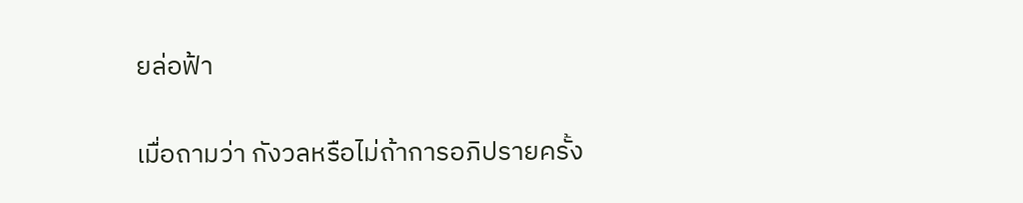ยล่อฟ้า

เมื่อถามว่า กังวลหรือไม่ถ้าการอภิปรายครั้ง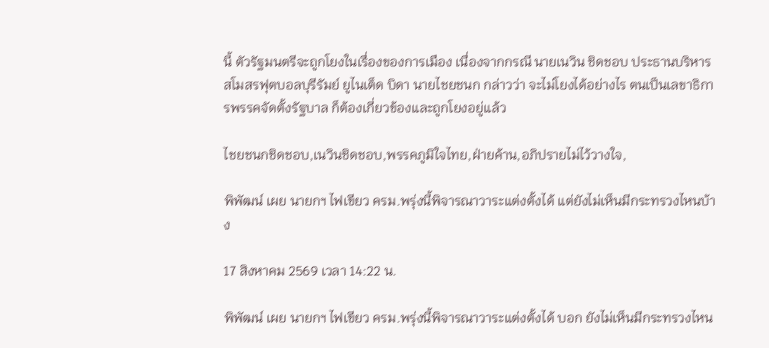นี้ ตัวรัฐมนตรีจะถูกโยงในเรื่องของการเมือง เนื่องจากกรณี นายเนวิน ชิดชอบ ประธานบริหารสโมสรฟุตบอลบุรีรัมย์ ยูไนเต็ด บิดา นายไชยชนก กล่าวว่า จะไม่โยงได้อย่างไร ตนเป็นเลขาธิการพรรคจัดตั้งรัฐบาล ก็ต้องเกี่ยวข้องและถูกโยงอยู่แล้ว

ไชยชนกชิดชอบ,เนวินชิดชอบ,พรรคภูมิใจไทย,ฝ่ายค้าน,อภิปรายไม่ไว้วางใจ,

พิพัฒน์ เผย นายกฯ ไฟเขียว ครม.พรุ่งนี้พิจารณาวาระแต่งตั้งได้ แต่ยังไม่เห็นมีกระทรวงไหนบ้าง

17 สิงหาคม 2569 เวลา 14:22 น.

พิพัฒน์ เผย นายกฯ ไฟเขียว ครม.พรุ่งนี้พิจารณาวาระแต่งตั้งได้ บอก ยังไม่เห็นมีกระทรวงไหน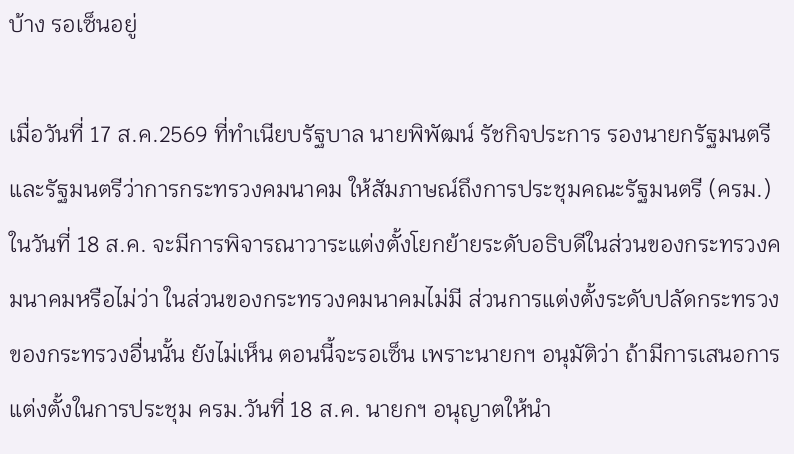บ้าง รอเซ็นอยู่

เมื่อวันที่ 17 ส.ค.2569 ที่ทำเนียบรัฐบาล นายพิพัฒน์ รัชกิจประการ รองนายกรัฐมนตรี และรัฐมนตรีว่าการกระทรวงคมนาคม ให้สัมภาษณ์ถึงการประชุมคณะรัฐมนตรี (ครม.) ในวันที่ 18 ส.ค. จะมีการพิจารณาวาระแต่งตั้งโยกย้ายระดับอธิบดีในส่วนของกระทรวงคมนาคมหรือไม่ว่า ในส่วนของกระทรวงคมนาคมไม่มี ส่วนการแต่งตั้งระดับปลัดกระทรวงของกระทรวงอื่นนั้น ยังไม่เห็น ตอนนี้จะรอเซ็น เพราะนายกฯ อนุมัติว่า ถ้ามีการเสนอการแต่งตั้งในการประชุม ครม.วันที่ 18 ส.ค. นายกฯ อนุญาตให้นำ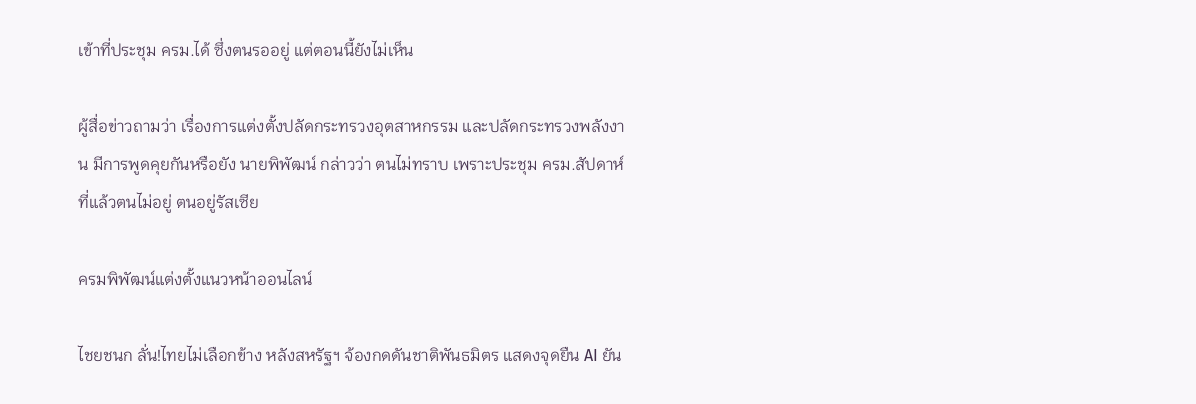เข้าที่ประชุม ครม.ได้ ซึ่งตนรออยู่ แต่ตอนนี้ยังไม่เห็น

ผู้สื่อข่าวถามว่า เรื่องการแต่งตั้งปลัดกระทรวงอุตสาหกรรม และปลัดกระทรวงพลังงาน มีการพูดคุยกันหรือยัง นายพิพัฒน์ กล่าวว่า ตนไม่ทราบ เพราะประชุม ครม.สัปดาห์ที่แล้วตนไม่อยู่ ตนอยู่รัสเซีย

ครมพิพัฒน์แต่งตั้งแนวหน้าออนไลน์

ไชยชนก ลั่น!ไทยไม่เลือกข้าง หลังสหรัฐฯ จ้องกดดันชาติพันธมิตร แสดงจุดยืน AI ยัน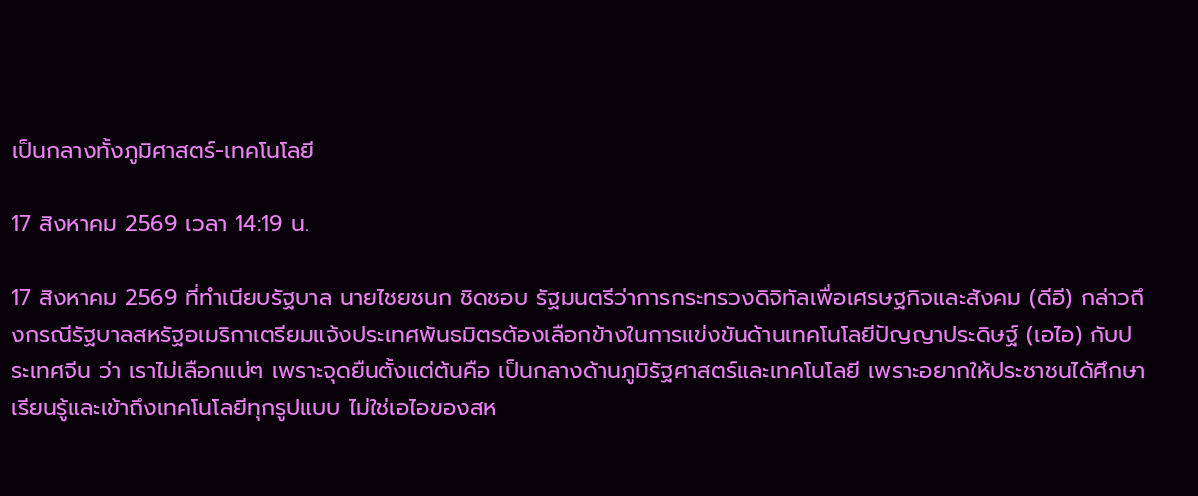เป็นกลางทั้งภูมิศาสตร์-เทคโนโลยี

17 สิงหาคม 2569 เวลา 14:19 น.

17 สิงหาคม 2569 ที่ทำเนียบรัฐบาล นายไชยชนก ชิดชอบ รัฐมนตรีว่าการกระทรวงดิจิทัลเพื่อเศรษฐกิจและสังคม (ดีอี) กล่าวถึงกรณีรัฐบาลสหรัฐอเมริกาเตรียมแจ้งประเทศพันธมิตรต้องเลือกข้างในการแข่งขันด้านเทคโนโลยีปัญญาประดิษฐ์ (เอไอ) กับประเทศจีน ว่า เราไม่เลือกแน่ๆ เพราะจุดยืนตั้งแต่ต้นคือ เป็นกลางด้านภูมิรัฐศาสตร์และเทคโนโลยี เพราะอยากให้ประชาชนได้ศึกษาเรียนรู้และเข้าถึงเทคโนโลยีทุกรูปแบบ ไม่ใช่เอไอของสห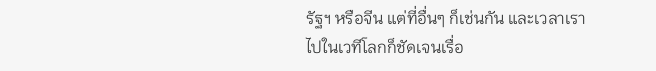รัฐฯ หรือจีน แต่ที่อื่นๆ ก็เช่นกัน และเวลาเราไปในเวทีโลกก็ชัดเจนเรื่อ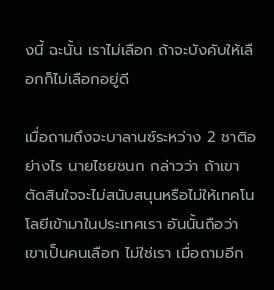งนี้ ฉะนั้น เราไม่เลือก ถ้าจะบังคับให้เลือกก็ไม่เลือกอยู่ดี

เมื่อถามถึงจะบาลานซ์ระหว่าง 2 ชาติอย่างไร นายไชยชนก กล่าวว่า ถ้าเขาตัดสินใจจะไม่สนับสนุนหรือไม่ให้เทคโนโลยีเข้ามาในประเทศเรา อันนั้นถือว่าเขาเป็นคนเลือก ไม่ใช่เรา เมื่อถามอีก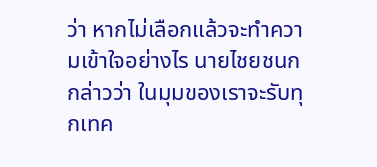ว่า หากไม่เลือกแล้วจะทำความเข้าใจอย่างไร นายไชยชนก กล่าวว่า ในมุมของเราจะรับทุกเทค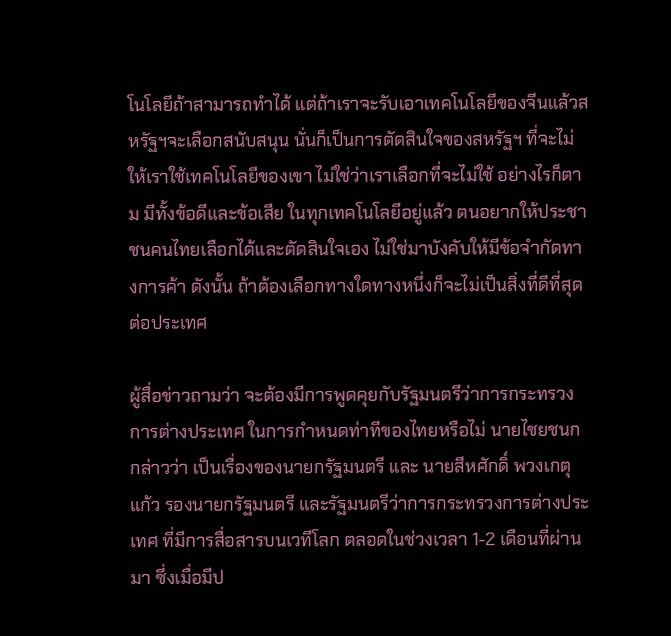โนโลยีถ้าสามารถทำได้ แต่ถ้าเราจะรับเอาเทคโนโลยีของจีนแล้วสหรัฐฯจะเลือกสนับสนุน นั่นก็เป็นการตัดสินใจของสหรัฐฯ ที่จะไม่ให้เราใช้เทคโนโลยีของเขา ไม่ใช่ว่าเราเลือกที่จะไม่ใช้ อย่างไรก็ตาม มีทั้งข้อดีและข้อเสีย ในทุกเทคโนโลยีอยู่แล้ว ตนอยากให้ประชาชนคนไทยเลือกได้และตัดสินใจเอง ไม่ใช่มาบังคับให้มีข้อจำกัดทางการค้า ดังนั้น ถ้าต้องเลือกทางใดทางหนึ่งก็จะไม่เป็นสิ่งที่ดีที่สุดต่อประเทศ

ผู้สื่อข่าวถามว่า จะต้องมีการพูดคุยกับรัฐมนตรีว่าการกระทรวงการต่างประเทศ ในการกำหนดท่าทีของไทยหรือไม่ นายไชยชนก กล่าวว่า เป็นเรื่องของนายกรัฐมนตรี และ นายสีหศักดิ์ พวงเกตุแก้ว รองนายกรัฐมนตรี และรัฐมนตรีว่าการกระทรวงการต่างประเทศ ที่มีการสื่อสารบนเวทีโลก ตลอดในช่วงเวลา 1-2 เดือนที่ผ่านมา ซึ่งเมื่อมีป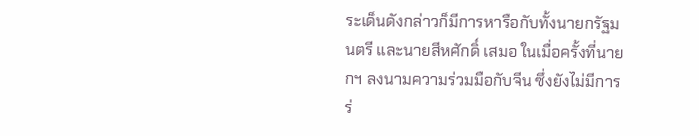ระเด็นดังกล่าวก็มีการหารือกับทั้งนายกรัฐมนตรี และนายสีหศักดิ์ เสมอ ในเมื่อครั้งที่นายกฯ ลงนามความร่วมมือกับจีน ซึ่งยังไม่มีการร่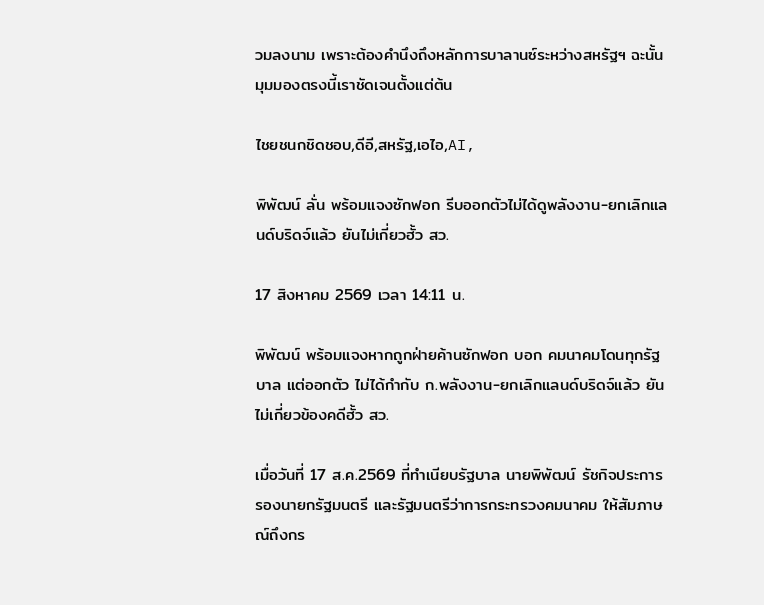วมลงนาม เพราะต้องคำนึงถึงหลักการบาลานซ์ระหว่างสหรัฐฯ ฉะนั้น มุมมองตรงนี้เราชัดเจนตั้งแต่ต้น

ไชยชนกชิดชอบ,ดีอี,สหรัฐ,เอไอ,AI,

พิพัฒน์ ลั่น พร้อมแจงซักฟอก รีบออกตัวไม่ได้ดูพลังงาน-ยกเลิกแลนด์บริดจ์แล้ว ยันไม่เกี่ยวฮั้ว สว.

17 สิงหาคม 2569 เวลา 14:11 น.

พิพัฒน์ พร้อมแจงหากถูกฝ่ายค้านซักฟอก บอก คมนาคมโดนทุกรัฐบาล แต่ออกตัว ไม่ได้กำกับ ก.พลังงาน-ยกเลิกแลนด์บริดจ์แล้ว ยันไม่เกี่ยวข้องคดีฮั้ว สว.

เมื่อวันที่ 17 ส.ค.2569 ที่ทำเนียบรัฐบาล นายพิพัฒน์ รัชกิจประการ รองนายกรัฐมนตรี และรัฐมนตรีว่าการกระทรวงคมนาคม ให้สัมภาษณ์ถึงกร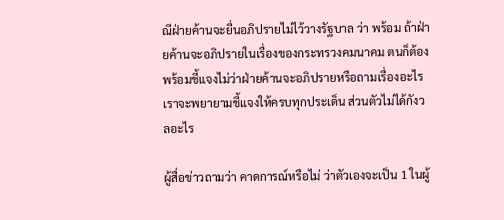ณีฝ่ายค้านจะยื่นอภิปรายไม่ไว้วางรัฐบาล ว่า พร้อม ถ้าฝ่ายค้านจะอภิปรายในเรื่องของกระทรวงคมนาคม ตนก็ต้องพร้อมชี้แจงไม่ว่าฝ่ายค้านจะอภิปรายหรือถามเรื่องอะไร เราจะพยายามชี้แจงให้ครบทุกประเด็น ส่วนตัวไม่ได้กังวลอะไร

ผู้สื่อข่าวถามว่า คาดการณ์หรือไม่ ว่าตัวเองจะเป็น 1 ในผู้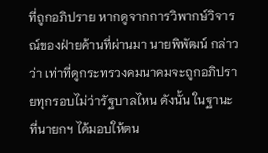ที่ถูกอภิปราย หากดูจากการวิพากษ์วิจารณ์ของฝ่ายค้านที่ผ่านมา นายพิพัฒน์ กล่าวว่า เท่าที่ดูกระทรวงคมนาคมจะถูกอภิปรายทุกรอบไม่ว่ารัฐบาลไหน ดังนั้น ในฐานะที่นายกฯ ได้มอบให้ตน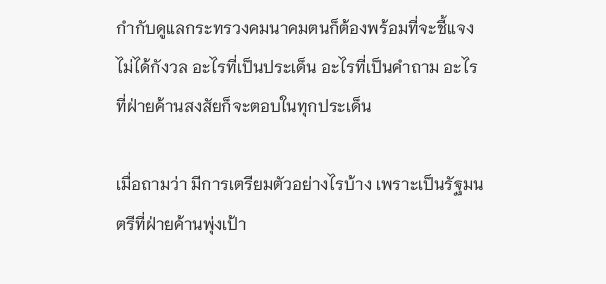กำกับดูแลกระทรวงคมนาคมตนก็ต้องพร้อมที่จะชี้แจง ไม่ได้กังวล อะไรที่เป็นประเด็น อะไรที่เป็นคำถาม อะไรที่ฝ่ายค้านสงสัยก็จะตอบในทุกประเด็น

เมื่อถามว่า มีการเตรียมตัวอย่างไรบ้าง เพราะเป็นรัฐมนตรีที่ฝ่ายค้านพุ่งเป้า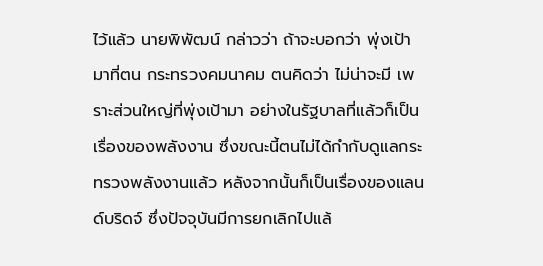ไว้แล้ว นายพิพัฒน์ กล่าวว่า ถ้าจะบอกว่า พุ่งเป้ามาที่ตน กระทรวงคมนาคม ตนคิดว่า ไม่น่าจะมี เพราะส่วนใหญ่ที่พุ่งเป้ามา อย่างในรัฐบาลที่แล้วก็เป็นเรื่องของพลังงาน ซึ่งขณะนี้ตนไม่ได้กำกับดูแลกระทรวงพลังงานแล้ว หลังจากนั้นก็เป็นเรื่องของแลนด์บริดจ์ ซึ่งปัจจุบันมีการยกเลิกไปแล้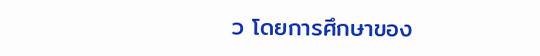ว โดยการศึกษาของ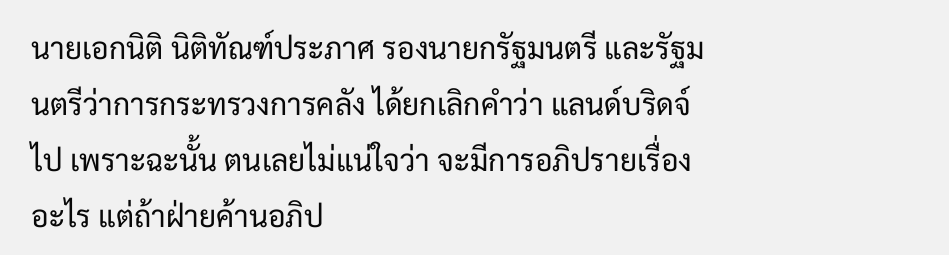นายเอกนิติ นิติทัณฑ์ประภาศ รองนายกรัฐมนตรี และรัฐมนตรีว่าการกระทรวงการคลัง ได้ยกเลิกคำว่า แลนด์บริดจ์ไป เพราะฉะนั้น ตนเลยไม่แน่ใจว่า จะมีการอภิปรายเรื่องอะไร แต่ถ้าฝ่ายค้านอภิป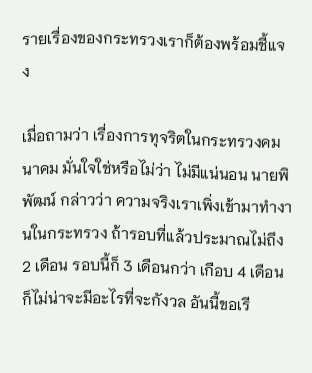รายเรื่องของกระทรวงเราก็ต้องพร้อมชี้แจง

เมื่อถามว่า เรื่องการทุจริตในกระทรวงคมนาคม มั่นใจใช่หรือไม่ว่า ไม่มีแน่นอน นายพิพัฒน์ กล่าวว่า ความจริงเราเพิ่งเข้ามาทำงานในกระทรวง ถ้ารอบที่แล้วประมาณไม่ถึง 2 เดือน รอบนี้ก็ 3 เดือนกว่า เกือบ 4 เดือน ก็ไม่น่าจะมีอะไรที่จะกังวล อันนี้ขอเรี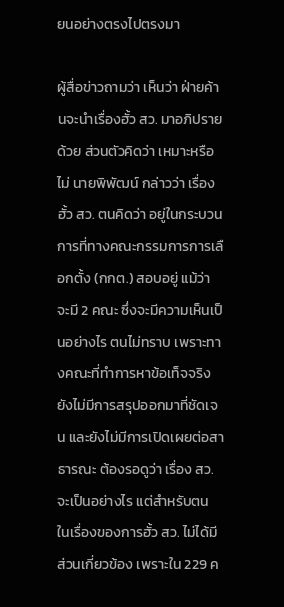ยนอย่างตรงไปตรงมา

ผู้สื่อข่าวถามว่า เห็นว่า ฝ่ายค้านจะนำเรื่องฮั้ว สว. มาอภิปรายด้วย ส่วนตัวคิดว่า เหมาะหรือไม่ นายพิพัฒน์ กล่าวว่า เรื่องฮั้ว สว. ตนคิดว่า อยู่ในกระบวนการที่ทางคณะกรรมการการเลือกตั้ง (กกต.) สอบอยู่ แม้ว่า จะมี 2 คณะ ซึ่งจะมีความเห็นเป็นอย่างไร ตนไม่ทราบ เพราะทางคณะที่ทำการหาข้อเท็จจริงยังไม่มีการสรุปออกมาที่ชัดเจน และยังไม่มีการเปิดเผยต่อสาธารณะ ต้องรอดูว่า เรื่อง สว.จะเป็นอย่างไร แต่สำหรับตน ในเรื่องของการฮั้ว สว. ไม่ได้มีส่วนเกี่ยวข้อง เพราะใน 229 ค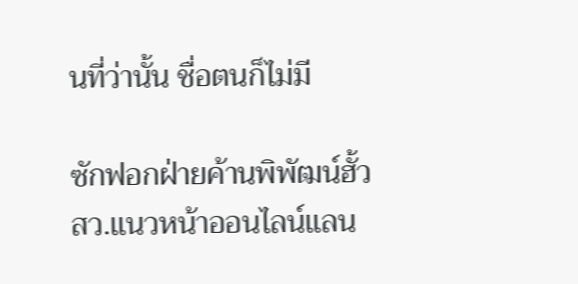นที่ว่านั้น ชื่อตนก็ไม่มี

ซักฟอกฝ่ายค้านพิพัฒน์ฮั้วสว.แนวหน้าออนไลน์แลน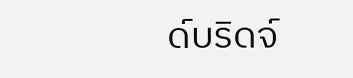ด์บริดจ์